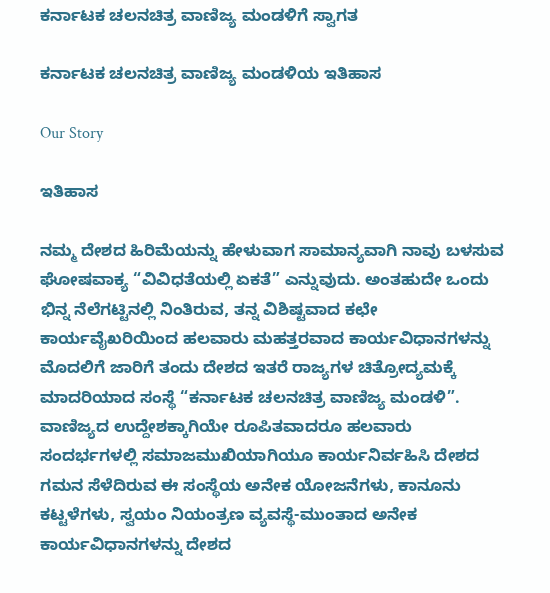ಕರ್ನಾಟಕ ಚಲನಚಿತ್ರ ವಾಣಿಜ್ಯ ಮಂಡಳಿಗೆ ಸ್ವಾಗತ

ಕರ್ನಾಟಕ ಚಲನಚಿತ್ರ ವಾಣಿಜ್ಯ ಮಂಡಳಿಯ ಇತಿಹಾಸ

Our Story

ಇತಿಹಾಸ

ನಮ್ಮ ದೇಶದ ಹಿರಿಮೆಯನ್ನು ಹೇಳುವಾಗ ಸಾಮಾನ್ಯವಾಗಿ ನಾವು ಬಳಸುವ ಘೋಷವಾಕ್ಯ “ವಿವಿಧತೆಯಲ್ಲಿ ಏಕತೆ” ಎನ್ನುವುದು. ಅಂತಹುದೇ ಒಂದು ಭಿನ್ನ ನೆಲೆಗಟ್ಟಿನಲ್ಲಿ ನಿಂತಿರುವ, ತನ್ನ ವಿಶಿಷ್ಟವಾದ ಕಛೇ ಕಾರ್ಯವೈಖರಿಯಿಂದ ಹಲವಾರು ಮಹತ್ತರವಾದ ಕಾರ್ಯವಿಧಾನಗಳನ್ನು ಮೊದಲಿಗೆ ಜಾರಿಗೆ ತಂದು ದೇಶದ ಇತರೆ ರಾಜ್ಯಗಳ ಚಿತ್ರೋದ್ಯಮಕ್ಕೆ ಮಾದರಿಯಾದ ಸಂಸ್ಥೆ “ಕರ್ನಾಟಕ ಚಲನಚಿತ್ರ ವಾಣಿಜ್ಯ ಮಂಡಳಿ”. ವಾಣಿಜ್ಯದ ಉದ್ದೇಶಕ್ಕಾಗಿಯೇ ರೂಪಿತವಾದರೂ ಹಲವಾರು ಸಂದರ್ಭಗಳಲ್ಲಿ ಸಮಾಜಮುಖಿಯಾಗಿಯೂ ಕಾರ್ಯನಿರ್ವಹಿಸಿ ದೇಶದ ಗಮನ ಸೆಳೆದಿರುವ ಈ ಸಂಸ್ಥೆಯ ಅನೇಕ ಯೋಜನೆಗಳು, ಕಾನೂನು ಕಟ್ಟಳೆಗಳು, ಸ್ವಯಂ ನಿಯಂತ್ರಣ ವ್ಯವಸ್ಥೆ-ಮುಂತಾದ ಅನೇಕ ಕಾರ್ಯವಿಧಾನಗಳನ್ನು ದೇಶದ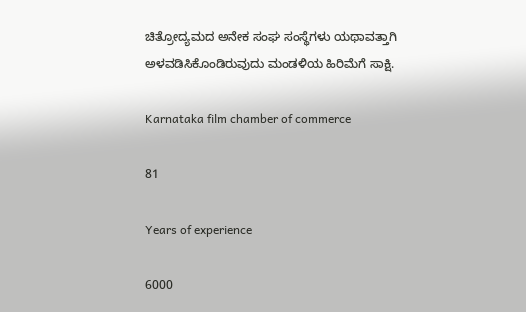ಚಿತ್ರೋದ್ಯಮದ ಅನೇಕ ಸಂಘ ಸಂಸ್ಥೆಗಳು ಯಥಾವತ್ತಾಗಿ ಅಳವಡಿಸಿಕೊಂಡಿರುವುದು ಮಂಡಳಿಯ ಹಿರಿಮೆಗೆ ಸಾಕ್ಷಿ.

Karnataka film chamber of commerce

81

Years of experience

6000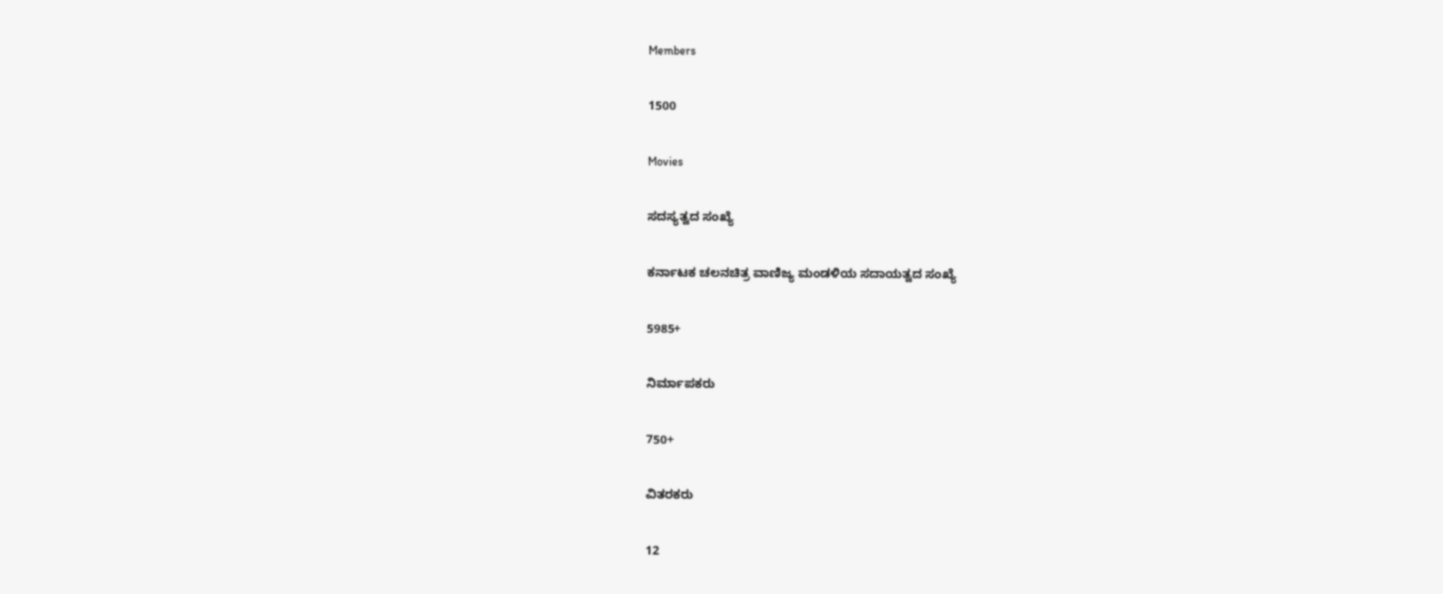Members

1500

Movies

ಸದಸ್ಯತ್ವದ ಸಂಖ್ಯೆ

ಕರ್ನಾಟಕ ಚಲನಚಿತ್ರ ವಾಣಿಜ್ಯ ಮಂಡಳಿಯ ಸದಾಯತ್ವದ ಸಂಖ್ಯೆ

5985+

ನಿರ್ಮಾಪಕರು

750+

ವಿತರಕರು

12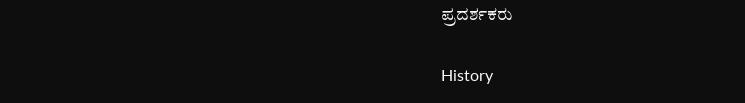ಪ್ರದರ್ಶಕರು

History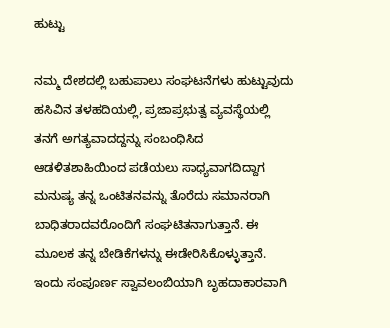ಹುಟ್ಟು

ನಮ್ಮ ದೇಶದಲ್ಲಿ ಬಹುಪಾಲು ಸಂಘಟನೆಗಳು ಹುಟ್ಟುವುದು ಹಸಿವಿನ ತಳಹದಿಯಲ್ಲಿ, ಪ್ರಜಾಪ್ರಭುತ್ವ ವ್ಯವಸ್ಥೆಯಲ್ಲಿ ತನಗೆ ಅಗತ್ಯವಾದದ್ದನ್ನು ಸಂಬಂಧಿಸಿದ ಆಡಳಿತಶಾಹಿಯಿಂದ ಪಡೆಯಲು ಸಾಧ್ಯವಾಗದಿದ್ದಾಗ ಮನುಷ್ಯ ತನ್ನ ಒಂಟಿತನವನ್ನು ತೊರೆದು ಸಮಾನರಾಗಿ ಬಾಧಿತರಾದವರೊಂದಿಗೆ ಸಂಘಟಿತನಾಗುತ್ತಾನೆ. ಈ ಮೂಲಕ ತನ್ನ ಬೇಡಿಕೆಗಳನ್ನು ಈಡೇರಿಸಿಕೊಳ್ಳುತ್ತಾನೆ. ಇಂದು ಸಂಪೂರ್ಣ ಸ್ವಾವಲಂಬಿಯಾಗಿ ಬೃಹದಾಕಾರವಾಗಿ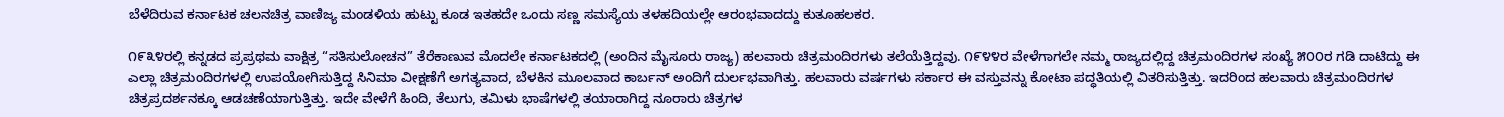ಬೆಳೆದಿರುವ ಕರ್ನಾಟಕ ಚಲನಚಿತ್ರ ವಾಣಿಜ್ಯ ಮಂಡಳಿಯ ಹುಟ್ಟು ಕೂಡ ಇತಹದೇ ಒಂದು ಸಣ್ಣ ಸಮಸ್ಯೆಯ ತಳಹದಿಯಲ್ಲೇ ಆರಂಭವಾದದ್ದು ಕುತೂಹಲಕರ.

೧೯೩೪ರಲ್ಲಿ ಕನ್ನಡದ ಪ್ರಪ್ರಥಮ ವಾಕ್ಷಿತ್ರ “ಸತಿಸುಲೋಚನ” ತೆರೆಕಾಣುವ ಮೊದಲೇ ಕರ್ನಾಟಕದಲ್ಲಿ (ಅಂದಿನ ಮೈಸೂರು ರಾಜ್ಯ) ಹಲವಾರು ಚಿತ್ರಮಂದಿರಗಳು ತಲೆಯೆತ್ತಿದ್ದವು. ೧೯೪೪ರ ವೇಳೆಗಾಗಲೇ ನಮ್ಮ ರಾಜ್ಯದಲ್ಲಿದ್ದ ಚಿತ್ರಮಂದಿರಗಳ ಸಂಖ್ಯೆ ೫೦೦ರ ಗಡಿ ದಾಟಿದ್ದು ಈ ಎಲ್ಲಾ ಚಿತ್ರಮಂದಿರಗಳಲ್ಲಿ ಉಪಯೋಗಿಸುತ್ತಿದ್ದ ಸಿನಿಮಾ ವೀಕ್ಷಣೆಗೆ ಅಗತ್ಯವಾದ, ಬೆಳಕಿನ ಮೂಲವಾದ ಕಾರ್ಬನ್ ಅಂದಿಗೆ ದುರ್ಲಭವಾಗಿತ್ತು. ಹಲವಾರು ವರ್ಷಗಳು ಸರ್ಕಾರ ಈ ವಸ್ತುವನ್ನು ಕೋಟಾ ಪದ್ಧತಿಯಲ್ಲಿ ವಿತರಿಸುತ್ತಿತ್ತು. ಇದರಿಂದ ಹಲವಾರು ಚಿತ್ರಮಂದಿರಗಳ ಚಿತ್ರಪ್ರದರ್ಶನಕ್ಕೂ ಆಡಚಣೆಯಾಗುತ್ತಿತ್ತು. ಇದೇ ವೇಳೆಗೆ ಹಿಂದಿ, ತೆಲುಗು, ತಮಿಳು ಭಾಷೆಗಳಲ್ಲಿ ತಯಾರಾಗಿದ್ದ ನೂರಾರು ಚಿತ್ರಗಳ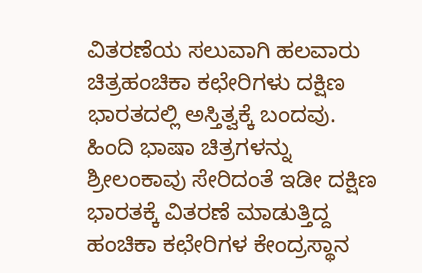ವಿತರಣೆಯ ಸಲುವಾಗಿ ಹಲವಾರು ಚಿತ್ರಹಂಚಿಕಾ ಕಛೇರಿಗಳು ದಕ್ಷಿಣ ಭಾರತದಲ್ಲಿ ಅಸ್ತಿತ್ವಕ್ಕೆ ಬಂದವು. ಹಿಂದಿ ಭಾಷಾ ಚಿತ್ರಗಳನ್ನು ಶ್ರೀಲಂಕಾವು ಸೇರಿದಂತೆ ಇಡೀ ದಕ್ಷಿಣ ಭಾರತಕ್ಕೆ ವಿತರಣೆ ಮಾಡುತ್ತಿದ್ದ ಹಂಚಿಕಾ ಕಛೇರಿಗಳ ಕೇಂದ್ರಸ್ಥಾನ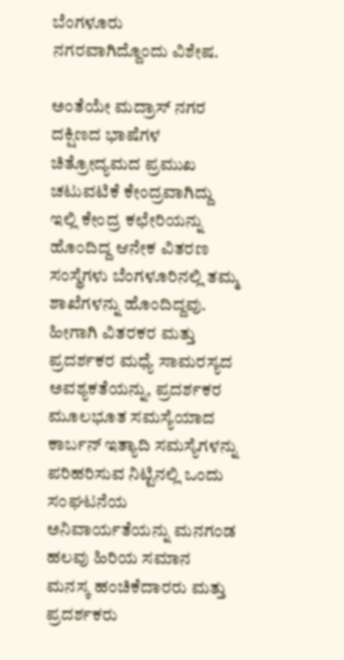ಬೆಂಗಳೂರು ನಗರವಾಗಿದ್ದೊಂದು ವಿಶೇಷ.

ಅಂತೆಯೇ ಮದ್ರಾಸ್ ನಗರ ದಕ್ಷಿಣದ ಭಾಷೆಗಳ ಚಿತ್ರೋದ್ಯಮದ ಪ್ರಮುಖ ಚಟುವಟಿಕೆ ಕೇಂದ್ರವಾಗಿದ್ದು ಇಲ್ಲಿ ಕೇಂದ್ರ ಕಛೇರಿಯನ್ನು ಹೊಂದಿದ್ದ ಆನೇಕ ವಿತರಣ ಸಂಸ್ಥೆಗಳು ಬೆಂಗಳೂರಿನಲ್ಲಿ ತಮ್ಮ ಶಾಖೆಗಳನ್ನು ಹೊಂದಿದ್ದವು. ಹೀಗಾಗಿ ವಿತರಕರ ಮತ್ತು ಪ್ರದರ್ಶಕರ ಮಧ್ಯೆ ಸಾಮರಸ್ಯದ ಅವಶ್ಯಕತೆಯನ್ನು, ಪ್ರದರ್ಶಕರ ಮೂಲಭೂತ ಸಮಸ್ಯೆಯಾದ ಕಾರ್ಬನ್ ಇತ್ಯಾದಿ ಸಮಸ್ಯೆಗಳನ್ನು ಪರಿಹರಿಸುವ ನಿಟ್ಟಿನಲ್ಲಿ ಒಂದು ಸಂಘಟನೆಯ ಅನಿವಾರ್ಯತೆಯನ್ನು ಮನಗಂಡ ಹಲವು ಹಿರಿಯ ಸಮಾನ ಮನಸ್ಕ ಹಂಚಿಕೆದಾರರು ಮತ್ತು ಪ್ರದರ್ಶಕರು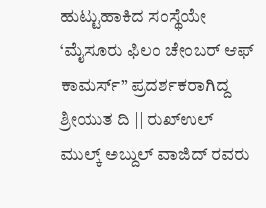ಹುಟ್ಟುಹಾಕಿದ ಸಂಸ್ಥೆಯೇ ‘ಮೈಸೂರು ಫಿಲಂ ಚೇಂಬರ್ ಆಫ್ ಕಾಮರ್ಸ್” ಪ್ರದರ್ಶಕರಾಗಿದ್ದ ಶ್ರೀಯುತ ದಿ || ರುಖ್‌ಉಲ್ ಮುಲ್ಕ್ ಅಬ್ದುಲ್ ವಾಜಿದ್ ರವರು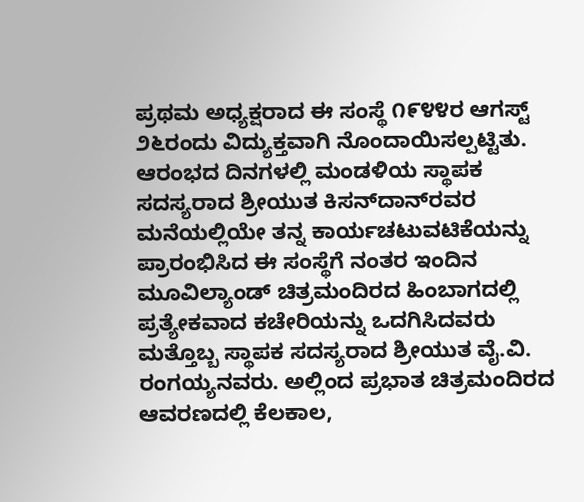ಪ್ರಥಮ ಅಧ್ಯಕ್ಷರಾದ ಈ ಸಂಸ್ಥೆ ೧೯೪೪ರ ಆಗಸ್ಟ್ ೨೬ರಂದು ವಿದ್ಯುಕ್ತವಾಗಿ ನೊಂದಾಯಿಸಲ್ಪಟ್ಟಿತು.
ಆರಂಭದ ದಿನಗಳಲ್ಲಿ ಮಂಡಳಿಯ ಸ್ಥಾಪಕ ಸದಸ್ಯರಾದ ಶ್ರೀಯುತ ಕಿಸನ್‌ದಾನ್‌ರವರ ಮನೆಯಲ್ಲಿಯೇ ತನ್ನ ಕಾರ್ಯಚಟುವಟಿಕೆಯನ್ನು ಪ್ರಾರಂಭಿಸಿದ ಈ ಸಂಸ್ಥೆಗೆ ನಂತರ ಇಂದಿನ ಮೂವಿಲ್ಯಾಂಡ್ ಚಿತ್ರಮಂದಿರದ ಹಿಂಬಾಗದಲ್ಲಿ ಪ್ರತ್ಯೇಕವಾದ ಕಚೇರಿಯನ್ನು ಒದಗಿಸಿದವರು ಮತ್ತೊಬ್ಬ ಸ್ಥಾಪಕ ಸದಸ್ಯರಾದ ಶ್ರೀಯುತ ವೈ.ವಿ. ರಂಗಯ್ಯನವರು. ಅಲ್ಲಿಂದ ಪ್ರಭಾತ ಚಿತ್ರಮಂದಿರದ ಆವರಣದಲ್ಲಿ ಕೆಲಕಾಲ,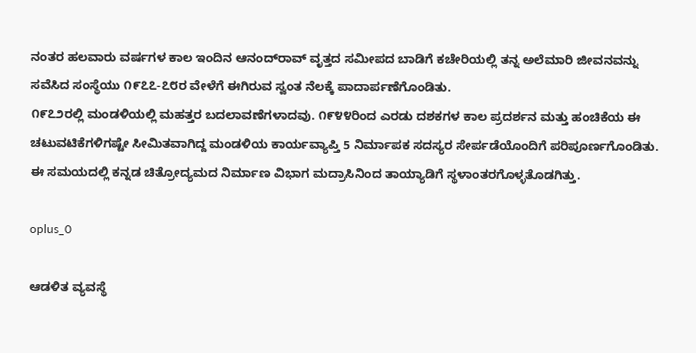ನಂತರ ಹಲವಾರು ವರ್ಷಗಳ ಕಾಲ ಇಂದಿನ ಆನಂದ್‌ರಾವ್ ವೃತ್ತದ ಸಮೀಪದ ಬಾಡಿಗೆ ಕಚೇರಿಯಲ್ಲಿ ತನ್ನ ಅಲೆಮಾರಿ ಜೀವನವನ್ನು ಸವೆಸಿದ ಸಂಸ್ಥೆಯು ೧೯೭೭-೭೮ರ ವೇಳೆಗೆ ಈಗಿರುವ ಸ್ವಂತ ನೆಲಕ್ಕೆ ಪಾದಾರ್ಪಣೆಗೊಂಡಿತು.
೧೯೭೨ರಲ್ಲಿ ಮಂಡಳಿಯಲ್ಲಿ ಮಹತ್ತರ ಬದಲಾವಣೆಗಳಾದವು. ೧೯೪೪ರಿಂದ ಎರಡು ದಶಕಗಳ ಕಾಲ ಪ್ರದರ್ಶನ ಮತ್ತು ಹಂಚಿಕೆಯ ಈ ಚಟುವಟಿಕೆಗಳಿಗಷ್ಟೇ ಸೀಮಿತವಾಗಿದ್ದ ಮಂಡಳಿಯ ಕಾರ್ಯವ್ಯಾಪ್ತಿ 5 ನಿರ್ಮಾಪಕ ಸದಸ್ಯರ ಸೇರ್ಪಡೆಯೊಂದಿಗೆ ಪರಿಪೂರ್ಣಗೊಂಡಿತು. ಈ ಸಮಯದಲ್ಲಿ ಕನ್ನಡ ಚಿತ್ರೋದ್ಯಮದ ನಿರ್ಮಾಣ ವಿಭಾಗ ಮದ್ರಾಸಿನಿಂದ ತಾಯ್ಯಾಡಿಗೆ ಸ್ಥಳಾಂತರಗೊಳ್ಳತೊಡಗಿತ್ತು.

oplus_0

ಆಡಳಿತ ವ್ಯವಸ್ಥೆ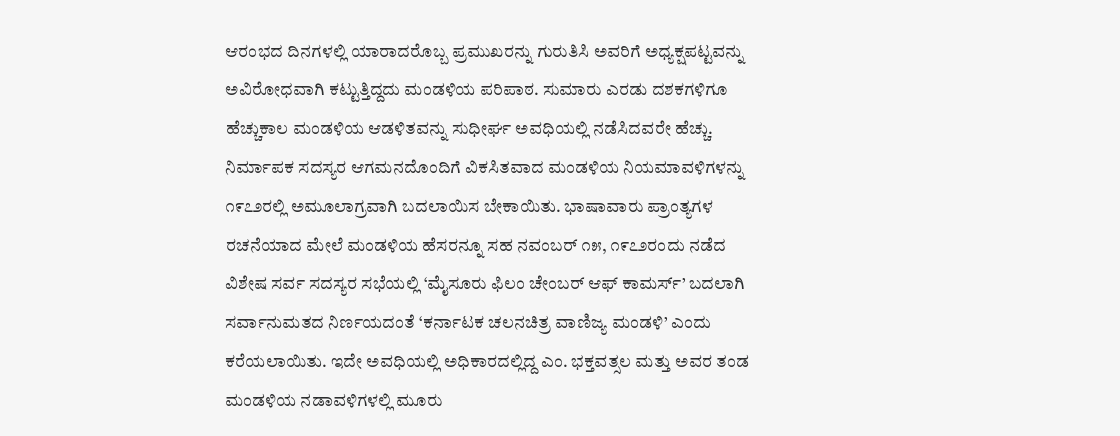ಆರಂಭದ ದಿನಗಳಲ್ಲಿ ಯಾರಾದರೊಬ್ಬ ಪ್ರಮುಖರನ್ನು ಗುರುತಿಸಿ ಅವರಿಗೆ ಅಧ್ಯಕ್ಷಪಟ್ಟವನ್ನು ಅವಿರೋಧವಾಗಿ ಕಟ್ಟುತ್ತಿದ್ದದು ಮಂಡಳಿಯ ಪರಿಪಾಠ. ಸುಮಾರು ಎರಡು ದಶಕಗಳಿಗೂ ಹೆಚ್ಚುಕಾಲ ಮಂಡಳಿಯ ಆಡಳಿತವನ್ನು ಸುಧೀರ್ಘ ಅವಧಿಯಲ್ಲಿ ನಡೆಸಿದವರೇ ಹೆಚ್ಚು. ನಿರ್ಮಾಪಕ ಸದಸ್ಯರ ಆಗಮನದೊಂದಿಗೆ ವಿಕಸಿತವಾದ ಮಂಡಳಿಯ ನಿಯಮಾವಳಿಗಳನ್ನು ೧೯೭೨ರಲ್ಲಿ ಅಮೂಲಾಗ್ರವಾಗಿ ಬದಲಾಯಿಸ ಬೇಕಾಯಿತು. ಭಾಷಾವಾರು ಪ್ರಾಂತ್ಯಗಳ ರಚನೆಯಾದ ಮೇಲೆ ಮಂಡಳಿಯ ಹೆಸರನ್ನೂ ಸಹ ನವಂಬರ್ ೧೫, ೧೯೭೨ರಂದು ನಡೆದ ವಿಶೇಷ ಸರ್ವ ಸದಸ್ಯರ ಸಭೆಯಲ್ಲಿ ‘ಮೈಸೂರು ಫಿಲಂ ಚೇಂಬರ್ ಆಫ್ ಕಾಮರ್ಸ್’ ಬದಲಾಗಿ ಸರ್ವಾನುಮತದ ನಿರ್ಣಯದಂತೆ ‘ಕರ್ನಾಟಕ ಚಲನಚಿತ್ರ ವಾಣಿಜ್ಯ ಮಂಡಳಿ’ ಎಂದು ಕರೆಯಲಾಯಿತು. ಇದೇ ಅವಧಿಯಲ್ಲಿ ಅಧಿಕಾರದಲ್ಲಿದ್ದ ಎಂ. ಭಕ್ತವತ್ಸಲ ಮತ್ತು ಅವರ ತಂಡ ಮಂಡಳಿಯ ನಡಾವಳಿಗಳಲ್ಲಿ ಮೂರು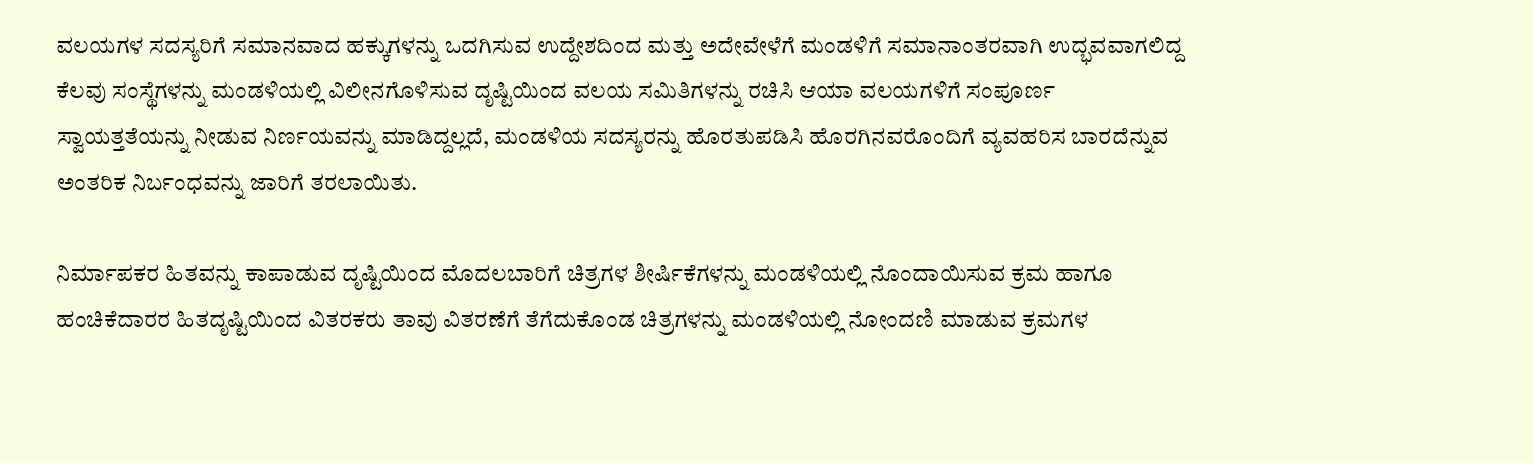ವಲಯಗಳ ಸದಸ್ಯರಿಗೆ ಸಮಾನವಾದ ಹಕ್ಕುಗಳನ್ನು ಒದಗಿಸುವ ಉದ್ದೇಶದಿಂದ ಮತ್ತು ಅದೇವೇಳೆಗೆ ಮಂಡಳಿಗೆ ಸಮಾನಾಂತರವಾಗಿ ಉದ್ಭವವಾಗಲಿದ್ದ ಕೆಲವು ಸಂಸ್ಥೆಗಳನ್ನು ಮಂಡಳಿಯಲ್ಲಿ ವಿಲೀನಗೊಳಿಸುವ ದೃಷ್ಟಿಯಿಂದ ವಲಯ ಸಮಿತಿಗಳನ್ನು ರಚಿಸಿ ಆಯಾ ವಲಯಗಳಿಗೆ ಸಂಪೂರ್ಣ ಸ್ವಾಯತ್ತತೆಯನ್ನು ನೀಡುವ ನಿರ್ಣಯವನ್ನು ಮಾಡಿದ್ದಲ್ಲದೆ, ಮಂಡಳಿಯ ಸದಸ್ಯರನ್ನು ಹೊರತುಪಡಿಸಿ ಹೊರಗಿನವರೊಂದಿಗೆ ವ್ಯವಹರಿಸ ಬಾರದೆನ್ನುವ ಅಂತರಿಕ ನಿರ್ಬಂಧವನ್ನು ಜಾರಿಗೆ ತರಲಾಯಿತು.

ನಿರ್ಮಾಪಕರ ಹಿತವನ್ನು ಕಾಪಾಡುವ ದೃಷ್ಟಿಯಿಂದ ಮೊದಲಬಾರಿಗೆ ಚಿತ್ರಗಳ ಶೀರ್ಷಿಕೆಗಳನ್ನು ಮಂಡಳಿಯಲ್ಲಿ ನೊಂದಾಯಿಸುವ ಕ್ರಮ ಹಾಗೂ ಹಂಚಿಕೆದಾರರ ಹಿತದೃಷ್ಟಿಯಿಂದ ವಿತರಕರು ತಾವು ವಿತರಣೆಗೆ ತೆಗೆದುಕೊಂಡ ಚಿತ್ರಗಳನ್ನು ಮಂಡಳಿಯಲ್ಲಿ ನೋಂದಣಿ ಮಾಡುವ ಕ್ರಮಗಳ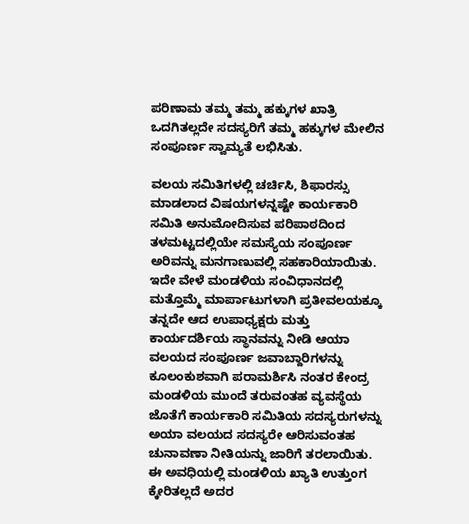ಪರಿಣಾಮ ತಮ್ಮ ತಮ್ಮ ಹಕ್ಕುಗಳ ಖಾತ್ರಿ ಒದಗಿತಲ್ಲದೇ ಸದಸ್ಯರಿಗೆ ತಮ್ಮ ಹಕ್ಕುಗಳ ಮೇಲಿನ ಸಂಪೂರ್ಣ ಸ್ವಾಮ್ಯತೆ ಲಭಿಸಿತು.

ವಲಯ ಸಮಿತಿಗಳಲ್ಲಿ ಚರ್ಚಿಸಿ, ಶಿಫಾರಸ್ಸು ಮಾಡಲಾದ ವಿಷಯಗಳನ್ನಷ್ಟೇ ಕಾರ್ಯಕಾರಿ ಸಮಿತಿ ಅನುಮೋದಿಸುವ ಪರಿಪಾಠದಿಂದ ತಳಮಟ್ಟದಲ್ಲಿಯೇ ಸಮಸ್ಯೆಯ ಸಂಪೂರ್ಣ ಅರಿವನ್ನು ಮನಗಾಣುವಲ್ಲಿ ಸಹಕಾರಿಯಾಯಿತು. ಇದೇ ವೇಳೆ ಮಂಡಳಿಯ ಸಂವಿಧಾನದಲ್ಲಿ ಮತ್ತೊಮ್ಮೆ ಮಾರ್ಪಾಟುಗಳಾಗಿ ಪ್ರತೀವಲಯಕ್ಕೂ ತನ್ನದೇ ಆದ ಉಪಾಧ್ಯಕ್ಷರು ಮತ್ತು ಕಾರ್ಯದರ್ಶಿಯ ಸ್ಥಾನವನ್ನು ನೀಡಿ ಆಯಾ ವಲಯದ ಸಂಪೂರ್ಣ ಜವಾಬ್ದಾರಿಗಳನ್ನು ಕೂಲಂಕುಶವಾಗಿ ಪರಾಮರ್ಶಿಸಿ ನಂತರ ಕೇಂದ್ರ ಮಂಡಳಿಯ ಮುಂದೆ ತರುವಂತಹ ವ್ಯವಸ್ಥೆಯ ಜೊತೆಗೆ ಕಾರ್ಯಕಾರಿ ಸಮಿತಿಯ ಸದಸ್ಯರುಗಳನ್ನು ಅಯಾ ವಲಯದ ಸದಸ್ಯರೇ ಆರಿಸುವಂತಹ ಚುನಾವಣಾ ನೀತಿಯನ್ನು ಜಾರಿಗೆ ತರಲಾಯಿತು. ಈ ಅವಧಿಯಲ್ಲಿ ಮಂಡಳಿಯ ಖ್ಯಾತಿ ಉತ್ತುಂಗ ಕ್ಕೇರಿತಲ್ಲದೆ ಅದರ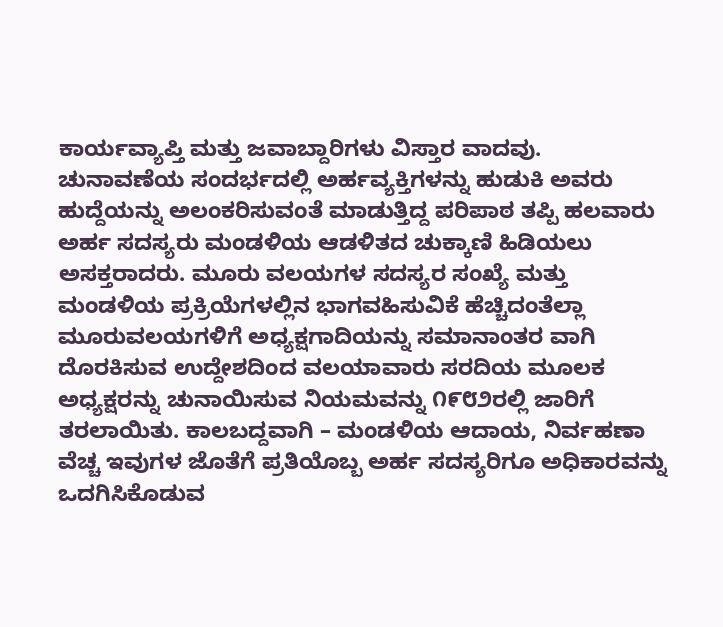ಕಾರ್ಯವ್ಯಾಪ್ತಿ ಮತ್ತು ಜವಾಬ್ದಾರಿಗಳು ವಿಸ್ತಾರ ವಾದವು. ಚುನಾವಣೆಯ ಸಂದರ್ಭದಲ್ಲಿ ಅರ್ಹವ್ಯಕ್ತಿಗಳನ್ನು ಹುಡುಕಿ ಅವರು ಹುದ್ದೆಯನ್ನು ಅಲಂಕರಿಸುವಂತೆ ಮಾಡುತ್ತಿದ್ದ ಪರಿಪಾಠ ತಪ್ಪಿ ಹಲವಾರು ಅರ್ಹ ಸದಸ್ಯರು ಮಂಡಳಿಯ ಆಡಳಿತದ ಚುಕ್ಕಾಣಿ ಹಿಡಿಯಲು ಅಸಕ್ತರಾದರು. ಮೂರು ವಲಯಗಳ ಸದಸ್ಯರ ಸಂಖ್ಯೆ ಮತ್ತು ಮಂಡಳಿಯ ಪ್ರಕ್ರಿಯೆಗಳಲ್ಲಿನ ಭಾಗವಹಿಸುವಿಕೆ ಹೆಚ್ಚಿದಂತೆಲ್ಲಾ ಮೂರುವಲಯಗಳಿಗೆ ಅಧ್ಯಕ್ಷಗಾದಿಯನ್ನು ಸಮಾನಾಂತರ ವಾಗಿ ದೊರಕಿಸುವ ಉದ್ದೇಶದಿಂದ ವಲಯಾವಾರು ಸರದಿಯ ಮೂಲಕ ಅಧ್ಯಕ್ಷರನ್ನು ಚುನಾಯಿಸುವ ನಿಯಮವನ್ನು ೧೯೮೨ರಲ್ಲಿ ಜಾರಿಗೆ ತರಲಾಯಿತು. ಕಾಲಬದ್ದವಾಗಿ – ಮಂಡಳಿಯ ಆದಾಯ, ನಿರ್ವಹಣಾ ವೆಚ್ಚ ಇವುಗಳ ಜೊತೆಗೆ ಪ್ರತಿಯೊಬ್ಬ ಅರ್ಹ ಸದಸ್ಯರಿಗೂ ಅಧಿಕಾರವನ್ನು ಒದಗಿಸಿಕೊಡುವ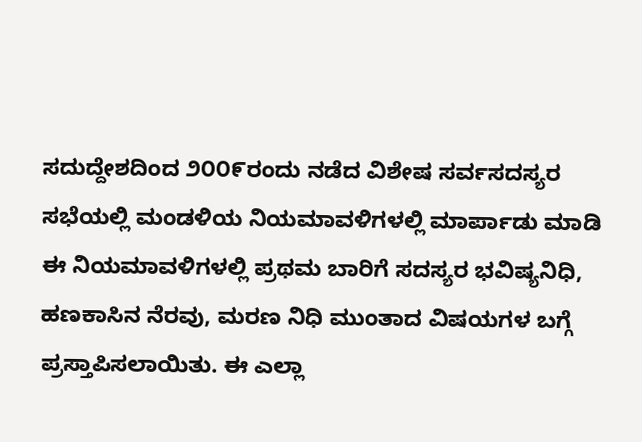ಸದುದ್ದೇಶದಿಂದ ೨೦೦೯ರಂದು ನಡೆದ ವಿಶೇಷ ಸರ್ವಸದಸ್ಯರ ಸಭೆಯಲ್ಲಿ ಮಂಡಳಿಯ ನಿಯಮಾವಳಿಗಳಲ್ಲಿ ಮಾರ್ಪಾಡು ಮಾಡಿ ಈ ನಿಯಮಾವಳಿಗಳಲ್ಲಿ ಪ್ರಥಮ ಬಾರಿಗೆ ಸದಸ್ಯರ ಭವಿಷ್ಯನಿಧಿ, ಹಣಕಾಸಿನ ನೆರವು, ಮರಣ ನಿಧಿ ಮುಂತಾದ ವಿಷಯಗಳ ಬಗ್ಗೆ ಪ್ರಸ್ತಾಪಿಸಲಾಯಿತು. ಈ ಎಲ್ಲಾ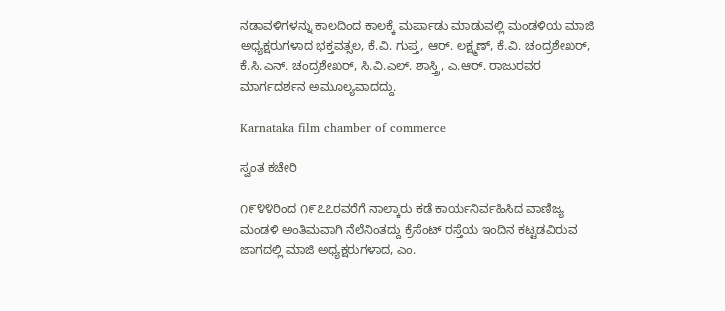ನಡಾವಳಿಗಳನ್ನು ಕಾಲದಿಂದ ಕಾಲಕ್ಕೆ ಮರ್ಪಾಡು ಮಾಡುವಲ್ಲಿ ಮಂಡಳಿಯ ಮಾಜಿ ಅಧ್ಯಕ್ಷರುಗಳಾದ ಭಕ್ತವತ್ಸಲ, ಕೆ.ವಿ. ಗುಪ್ತ, ಆರ್. ಲಕ್ಷ್ಮಣ್, ಕೆ.ವಿ. ಚಂದ್ರಶೇಖರ್, ಕೆ.ಸಿ.ಎನ್. ಚಂದ್ರಶೇಖರ್, ಸಿ.ವಿ.ಎಲ್. ಶಾಸ್ತ್ರಿ, ಎ.ಆರ್. ರಾಜುರವರ ಮಾರ್ಗದರ್ಶನ ಅಮೂಲ್ಯವಾದದ್ದು.

Karnataka film chamber of commerce

ಸ್ವಂತ ಕಚೇರಿ

೧೯೪೪ರಿಂದ ೧೯೭೭ರವರೆಗೆ ನಾಲ್ಕಾರು ಕಡೆ ಕಾರ್ಯನಿರ್ವಹಿಸಿದ ವಾಣಿಜ್ಯ ಮಂಡಳಿ ಅಂತಿಮವಾಗಿ ನೆಲೆನಿಂತದ್ದು ಕ್ರೆಸೆಂಟ್ ರಸ್ತೆಯ ಇಂದಿನ ಕಟ್ಟಡವಿರುವ ಜಾಗದಲ್ಲಿ ಮಾಜಿ ಅಧ್ಯಕ್ಷರುಗಳಾದ, ಎಂ.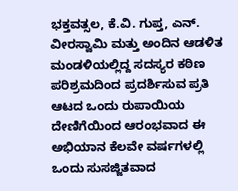ಭಕ್ತವತ್ಸಲ, ಕೆ.ವಿ. ಗುಪ್ತ, ಎನ್. ವೀರಸ್ವಾಮಿ ಮತ್ತು ಅಂದಿನ ಆಡಳಿತ ಮಂಡಳಿಯಲ್ಲಿದ್ದ ಸದಸ್ಯರ ಕಠಿಣ ಪರಿಶ್ರಮದಿಂದ ಪ್ರದರ್ಶಿಸುವ ಪ್ರತಿ ಆಟದ ಒಂದು ರುಪಾಯಿಯ ದೇಣಿಗೆಯಿಂದ ಆರಂಭವಾದ ಈ ಅಭಿಯಾನ ಕೆಲವೇ ವರ್ಷಗಳಲ್ಲಿ ಒಂದು ಸುಸಜ್ಜಿತವಾದ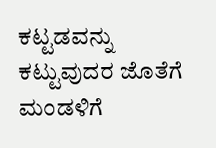ಕಟ್ಟಡವನ್ನು ಕಟ್ಟುವುದರ ಜೊತೆಗೆ ಮಂಡಳಿಗೆ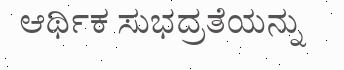ಆರ್ಥಿಕ ಸುಭದ್ರತೆಯನ್ನು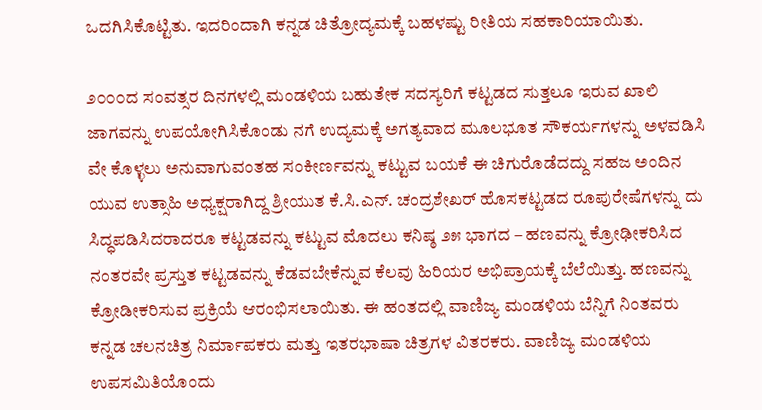ಒದಗಿಸಿಕೊಟ್ಟಿತು. ಇದರಿಂದಾಗಿ ಕನ್ನಡ ಚಿತ್ರೋದ್ಯಮಕ್ಕೆ ಬಹಳಷ್ಟು ರೀತಿಯ ಸಹಕಾರಿಯಾಯಿತು.

೨೦೦೦ದ ಸಂವತ್ಸರ ದಿನಗಳಲ್ಲಿ ಮಂಡಳಿಯ ಬಹುತೇಕ ಸದಸ್ಯರಿಗೆ ಕಟ್ಟಡದ ಸುತ್ತಲೂ ಇರುವ ಖಾಲಿ ಜಾಗವನ್ನು ಉಪಯೋಗಿಸಿಕೊಂಡು ನಗೆ ಉದ್ಯಮಕ್ಕೆ ಅಗತ್ಯವಾದ ಮೂಲಭೂತ ಸೌಕರ್ಯಗಳನ್ನು ಅಳವಡಿಸಿ ವೇ ಕೊಳ್ಳಲು ಅನುವಾಗುವಂತಹ ಸಂಕೀರ್ಣವನ್ನು ಕಟ್ಟುವ ಬಯಕೆ ಈ ಚಿಗುರೊಡೆದದ್ದು ಸಹಜ ಅಂದಿನ ಯುವ ಉತ್ಸಾಹಿ ಅಧ್ಯಕ್ಷರಾಗಿದ್ದ ಶ್ರೀಯುತ ಕೆ.ಸಿ.ಎನ್. ಚಂದ್ರಶೇಖರ್ ಹೊಸಕಟ್ಟಡದ ರೂಪುರೇಷೆಗಳನ್ನು ದು ಸಿದ್ಧಪಡಿಸಿದರಾದರೂ ಕಟ್ಟಡವನ್ನು ಕಟ್ಟುವ ಮೊದಲು ಕನಿಷ್ಠ ೨೫ ಭಾಗದ – ಹಣವನ್ನು ಕ್ರೋಢೀಕರಿಸಿದ ನಂತರವೇ ಪ್ರಸ್ತುತ ಕಟ್ಟಡವನ್ನು ಕೆಡವಬೇಕೆನ್ನುವ ಕೆಲವು ಹಿರಿಯರ ಅಭಿಪ್ರಾಯಕ್ಕೆ ಬೆಲೆಯಿತ್ತು. ಹಣವನ್ನು ಕ್ರೋಡೀಕರಿಸುವ ಪ್ರಕ್ರಿಯೆ ಆರಂಭಿಸಲಾಯಿತು. ಈ ಹಂತದಲ್ಲಿ ವಾಣಿಜ್ಯ ಮಂಡಳಿಯ ಬೆನ್ನಿಗೆ ನಿಂತವರು ಕನ್ನಡ ಚಲನಚಿತ್ರ ನಿರ್ಮಾಪಕರು ಮತ್ತು ಇತರಭಾಷಾ ಚಿತ್ರಗಳ ವಿತರಕರು. ವಾಣಿಜ್ಯ ಮಂಡಳಿಯ ಉಪಸಮಿತಿಯೊಂದು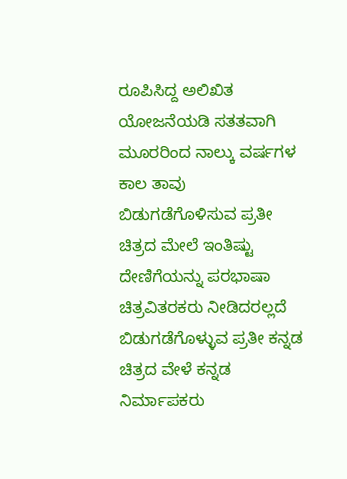ರೂಪಿಸಿದ್ದ ಅಲಿಖಿತ ಯೋಜನೆಯಡಿ ಸತತವಾಗಿ ಮೂರರಿಂದ ನಾಲ್ಕು ವರ್ಷಗಳ ಕಾಲ ತಾವು ಬಿಡುಗಡೆಗೊಳಿಸುವ ಪ್ರತೀ ಚಿತ್ರದ ಮೇಲೆ ಇಂತಿಷ್ಟು ದೇಣಿಗೆಯನ್ನು ಪರಭಾಷಾ ಚಿತ್ರವಿತರಕರು ನೀಡಿದರಲ್ಲದೆ ಬಿಡುಗಡೆಗೊಳ್ಳುವ ಪ್ರತೀ ಕನ್ನಡ ಚಿತ್ರದ ವೇಳೆ ಕನ್ನಡ ನಿರ್ಮಾಪಕರು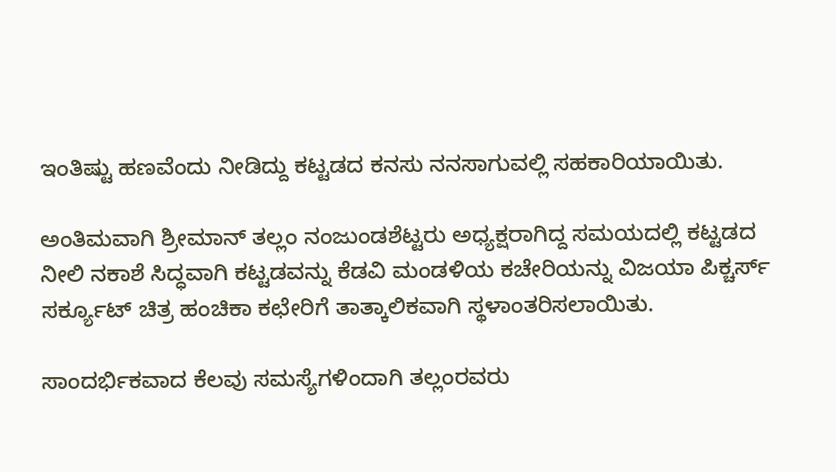ಇಂತಿಷ್ಟು ಹಣವೆಂದು ನೀಡಿದ್ದು ಕಟ್ಟಡದ ಕನಸು ನನಸಾಗುವಲ್ಲಿ ಸಹಕಾರಿಯಾಯಿತು.

ಅಂತಿಮವಾಗಿ ಶ್ರೀಮಾನ್ ತಲ್ಲಂ ನಂಜುಂಡಶೆಟ್ಟರು ಅಧ್ಯಕ್ಷರಾಗಿದ್ದ ಸಮಯದಲ್ಲಿ ಕಟ್ಟಡದ ನೀಲಿ ನಕಾಶೆ ಸಿದ್ಧವಾಗಿ ಕಟ್ಟಡವನ್ನು ಕೆಡವಿ ಮಂಡಳಿಯ ಕಚೇರಿಯನ್ನು ವಿಜಯಾ ಪಿಕ್ಚರ್ಸ್ ಸರ್ಕ್ಯೂಟ್ ಚಿತ್ರ ಹಂಚಿಕಾ ಕಛೇರಿಗೆ ತಾತ್ಕಾಲಿಕವಾಗಿ ಸ್ಥಳಾಂತರಿಸಲಾಯಿತು.

ಸಾಂದರ್ಭಿಕವಾದ ಕೆಲವು ಸಮಸ್ಯೆಗಳಿಂದಾಗಿ ತಲ್ಲಂರವರು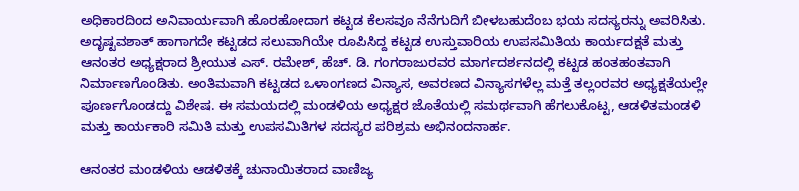ಅಧಿಕಾರದಿಂದ ಅನಿವಾರ್ಯವಾಗಿ ಹೊರಹೋದಾಗ ಕಟ್ಟಡ ಕೆಲಸವೂ ನೆನೆಗುದಿಗೆ ಬೀಳಬಹುದೆಂಬ ಭಯ ಸದಸ್ಯರನ್ನು ಅವರಿಸಿತು. ಅದೃಷ್ಟವಶಾತ್ ಹಾಗಾಗದೇ ಕಟ್ಟಡದ ಸಲುವಾಗಿಯೇ ರೂಪಿಸಿದ್ದ ಕಟ್ಟಡ ಉಸ್ತುವಾರಿಯ ಉಪಸಮಿತಿಯ ಕಾರ್ಯದಕ್ಷತೆ ಮತ್ತು ಆನಂತರ ಅಧ್ಯಕ್ಷರಾದ ಶ್ರೀಯುತ ಎಸ್. ರಮೇಶ್, ಹೆಚ್. ಡಿ. ಗಂಗರಾಜುರವರ ಮಾರ್ಗದರ್ಶನದಲ್ಲಿ ಕಟ್ಟಡ ಹಂತಹಂತವಾಗಿ ನಿರ್ಮಾಣಗೊಂಡಿತು. ಅಂತಿಮವಾಗಿ ಕಟ್ಟಡದ ಒಳಾಂಗಣದ ವಿನ್ಯಾಸ, ಅವರಣದ ವಿನ್ಯಾಸಗಳೆಲ್ಲ ಮತ್ತೆ ತಲ್ಲಂರವರ ಅಧ್ಯಕ್ಷತೆಯಲ್ಲೇ ಪೂರ್ಣಗೊಂಡದ್ದು ವಿಶೇಷ. ಈ ಸಮಯದಲ್ಲಿ ಮಂಡಳಿಯ ಅಧ್ಯಕ್ಷರ ಜೊತೆಯಲ್ಲಿ ಸಮರ್ಥವಾಗಿ ಹೆಗಲುಕೊಟ್ಟ, ಆಡಳಿತಮಂಡಳಿ ಮತ್ತು ಕಾರ್ಯಕಾರಿ ಸಮಿತಿ ಮತ್ತು ಉಪಸಮಿತಿಗಳ ಸದಸ್ಯರ ಪರಿಶ್ರಮ ಅಭಿನಂದನಾರ್ಹ.

ಆನಂತರ ಮಂಡಳಿಯ ಆಡಳಿತಕ್ಕೆ ಚುನಾಯಿತರಾದ ವಾಣಿಜ್ಯ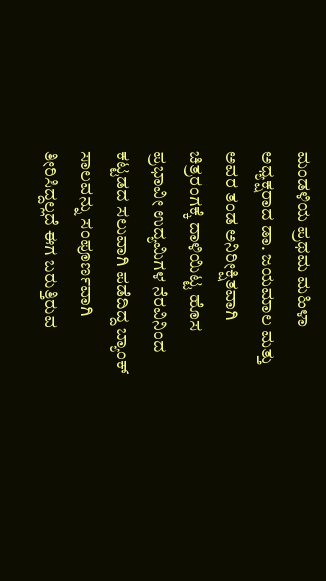ಮಂಡಳಿಯ ಪ್ರಥಮ ಮಹಿಳಾ ಅಧ್ಯಕ್ಷರಾದ ಡಾ. ಜಯಮಾಲ ಮತ್ತು ಅವರ ತಂಡ ಅನಿರೀಕ್ಷಿತವಾಗಿ ಚಿತ್ರರಂಗಕ್ಕೆ ದಾಳಿಯಿಟ್ಟ ಹೊಸ ಪ್ರಭಾವೀ ಉದ್ಯಮಿಗಳ ನೆರವಿನಿಂದ ಕಟ್ಟಡದ ಸಲುವಾಗಿ ಪಡೆದಿದ್ದ ಬ್ಯಾಂಕ್ ಸಾಲವನ್ನು ಸಂಪೂರ್ಣವಾಗಿ ತೀರಿಸಿದ್ದಲ್ಲದೆ ಈಗ ಬರುತ್ತಿರುವ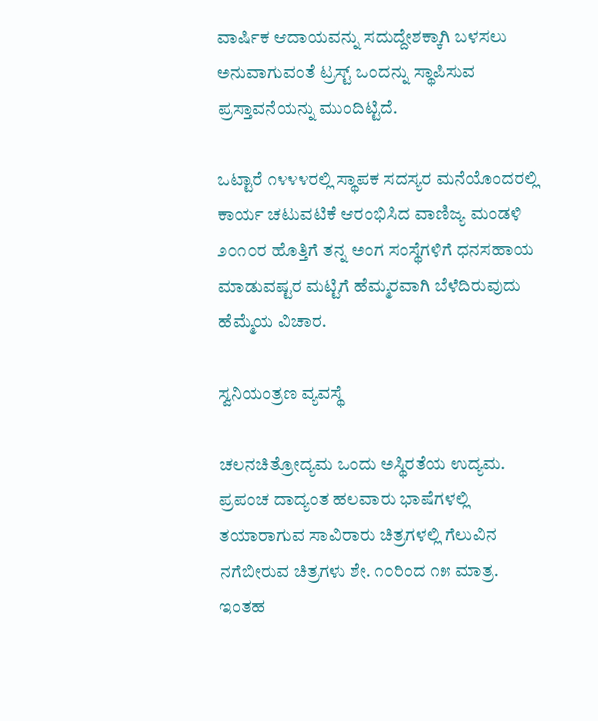ವಾರ್ಷಿಕ ಆದಾಯವನ್ನು ಸದುದ್ದೇಶಕ್ಕಾಗಿ ಬಳಸಲು ಅನುವಾಗುವಂತೆ ಟ್ರಸ್ಟ್ ಒಂದನ್ನು ಸ್ಥಾಪಿಸುವ ಪ್ರಸ್ತಾವನೆಯನ್ನು ಮುಂದಿಟ್ಟಿದೆ.

ಒಟ್ಟಾರೆ ೧೪೪೪ರಲ್ಲಿ ಸ್ಥಾಪಕ ಸದಸ್ಯರ ಮನೆಯೊಂದರಲ್ಲಿ ಕಾರ್ಯ ಚಟುವಟಿಕೆ ಆರಂಭಿಸಿದ ವಾಣಿಜ್ಯ ಮಂಡಳಿ ೨೦೧೦ರ ಹೊತ್ತಿಗೆ ತನ್ನ ಅಂಗ ಸಂಸ್ಥೆಗಳಿಗೆ ಧನಸಹಾಯ ಮಾಡುವಷ್ಟರ ಮಟ್ಟಿಗೆ ಹೆಮ್ಮರವಾಗಿ ಬೆಳೆದಿರುವುದು ಹೆಮ್ಮೆಯ ವಿಚಾರ.

ಸ್ವನಿಯಂತ್ರಣ ವ್ಯವಸ್ಥೆ

ಚಲನಚಿತ್ರೋದ್ಯಮ ಒಂದು ಅಸ್ಥಿರತೆಯ ಉದ್ಯಮ. ಪ್ರಪಂಚ ದಾದ್ಯಂತ ಹಲವಾರು ಭಾಷೆಗಳಲ್ಲಿ ತಯಾರಾಗುವ ಸಾವಿರಾರು ಚಿತ್ರಗಳಲ್ಲಿ ಗೆಲುವಿನ ನಗೆಬೀರುವ ಚಿತ್ರಗಳು ಶೇ. ೧೦ರಿಂದ ೧೫ ಮಾತ್ರ. ಇಂತಹ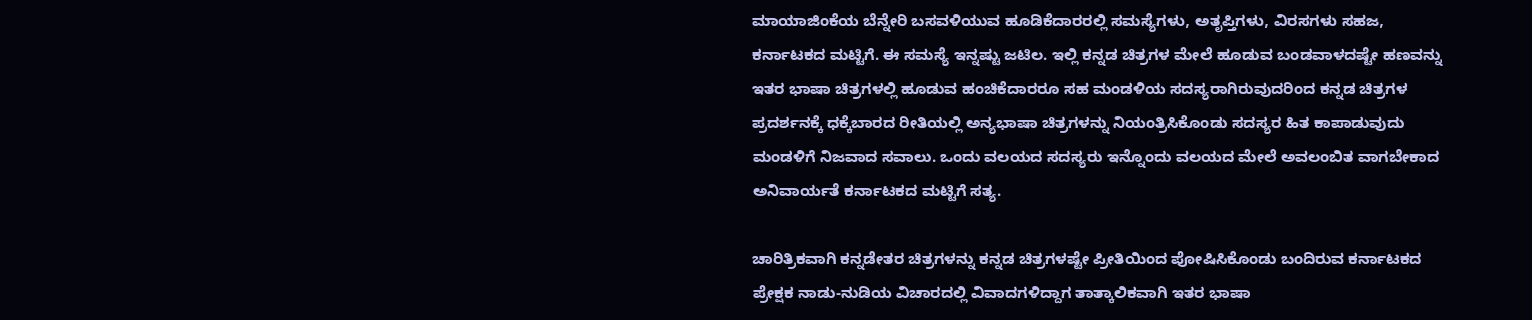ಮಾಯಾಜಿಂಕೆಯ ಬೆನ್ನೇರಿ ಬಸವಳಿಯುವ ಹೂಡಿಕೆದಾರರಲ್ಲಿ ಸಮಸ್ಯೆಗಳು, ಅತೃಪ್ತಿಗಳು, ವಿರಸಗಳು ಸಹಜ, ಕರ್ನಾಟಕದ ಮಟ್ಟಿಗೆ. ಈ ಸಮಸ್ಯೆ ಇನ್ನಷ್ಟು ಜಟಿಲ. ಇಲ್ಲಿ ಕನ್ನಡ ಚಿತ್ರಗಳ ಮೇಲೆ ಹೂಡುವ ಬಂಡವಾಳದಷ್ಟೇ ಹಣವನ್ನು ಇತರ ಭಾಷಾ ಚಿತ್ರಗಳಲ್ಲಿ ಹೂಡುವ ಹಂಚಿಕೆದಾರರೂ ಸಹ ಮಂಡಳಿಯ ಸದಸ್ಯರಾಗಿರುವುದರಿಂದ ಕನ್ನಡ ಚಿತ್ರಗಳ ಪ್ರದರ್ಶನಕ್ಕೆ ಧಕ್ಕೆಬಾರದ ರೀತಿಯಲ್ಲಿ ಅನ್ಯಭಾಷಾ ಚಿತ್ರಗಳನ್ನು ನಿಯಂತ್ರಿಸಿಕೊಂಡು ಸದಸ್ಯರ ಹಿತ ಕಾಪಾಡುವುದು ಮಂಡಳಿಗೆ ನಿಜವಾದ ಸವಾಲು. ಒಂದು ವಲಯದ ಸದಸ್ಯರು ಇನ್ನೊಂದು ವಲಯದ ಮೇಲೆ ಅವಲಂಬಿತ ವಾಗಬೇಕಾದ ಅನಿವಾರ್ಯತೆ ಕರ್ನಾಟಕದ ಮಟ್ಟಿಗೆ ಸತ್ಯ.

ಚಾರಿತ್ರಿಕವಾಗಿ ಕನ್ನಡೇತರ ಚಿತ್ರಗಳನ್ನು ಕನ್ನಡ ಚಿತ್ರಗಳಷ್ಟೇ ಪ್ರೀತಿಯಿಂದ ಪೋಷಿಸಿಕೊಂಡು ಬಂದಿರುವ ಕರ್ನಾಟಕದ ಪ್ರೇಕ್ಷಕ ನಾಡು-ನುಡಿಯ ವಿಚಾರದಲ್ಲಿ ವಿವಾದಗಳಿದ್ದಾಗ ತಾತ್ಕಾಲಿಕವಾಗಿ ಇತರ ಭಾಷಾ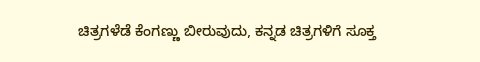ಚಿತ್ರಗಳೆಡೆ ಕೆಂಗಣ್ಣು ಬೀರುವುದು, ಕನ್ನಡ ಚಿತ್ರಗಳಿಗೆ ಸೂಕ್ತ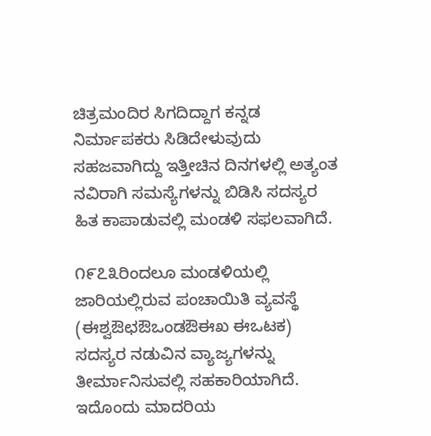ಚಿತ್ರಮಂದಿರ ಸಿಗದಿದ್ದಾಗ ಕನ್ನಡ ನಿರ್ಮಾಪಕರು ಸಿಡಿದೇಳುವುದು ಸಹಜವಾಗಿದ್ದು ಇತ್ತೀಚಿನ ದಿನಗಳಲ್ಲಿ ಅತ್ಯಂತ ನವಿರಾಗಿ ಸಮಸ್ಯೆಗಳನ್ನು ಬಿಡಿಸಿ ಸದಸ್ಯರ ಹಿತ ಕಾಪಾಡುವಲ್ಲಿ ಮಂಡಳಿ ಸಫಲವಾಗಿದೆ.

೧೯೭೩ರಿಂದಲೂ ಮಂಡಳಿಯಲ್ಲಿ ಜಾರಿಯಲ್ಲಿರುವ ಪಂಚಾಯಿತಿ ವ್ಯವಸ್ಥೆ (ಈಶ್ವಔಛಔಒಂಡಔಈಖ ಈಒಟಕ) ಸದಸ್ಯರ ನಡುವಿನ ವ್ಯಾಜ್ಯಗಳನ್ನು ತೀರ್ಮಾನಿಸುವಲ್ಲಿ ಸಹಕಾರಿಯಾಗಿದೆ. ಇದೊಂದು ಮಾದರಿಯ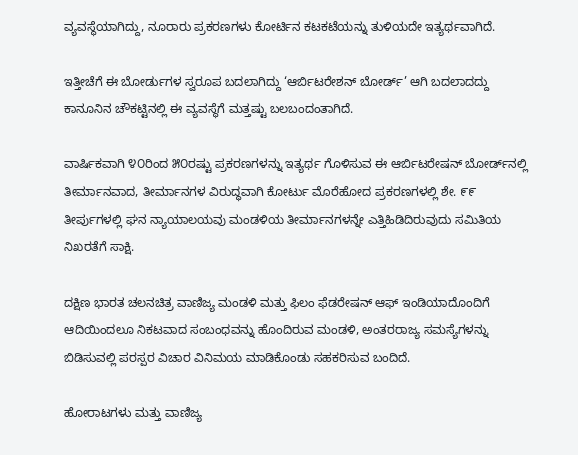ವ್ಯವಸ್ಥೆಯಾಗಿದ್ದು, ನೂರಾರು ಪ್ರಕರಣಗಳು ಕೋರ್ಟಿನ ಕಟಕಟೆಯನ್ನು ತುಳಿಯದೇ ಇತ್ಯರ್ಥವಾಗಿದೆ.

ಇತ್ತೀಚೆಗೆ ಈ ಬೋರ್ಡುಗಳ ಸ್ವರೂಪ ಬದಲಾಗಿದ್ದು ‘ಆರ್ಬಿಟರೇಶನ್ ಬೋರ್ಡ್’ ಆಗಿ ಬದಲಾದದ್ದು ಕಾನೂನಿನ ಚೌಕಟ್ಟಿನಲ್ಲಿ ಈ ವ್ಯವಸ್ಥೆಗೆ ಮತ್ತಷ್ಟು ಬಲಬಂದಂತಾಗಿದೆ.

ವಾರ್ಷಿಕವಾಗಿ ೪೦ರಿಂದ ೫೦ರಷ್ಟು ಪ್ರಕರಣಗಳನ್ನು ಇತ್ಯರ್ಥ ಗೊಳಿಸುವ ಈ ಆರ್ಬಿಟರೇಷನ್ ಬೋರ್ಡ್‌ನಲ್ಲಿ ತೀರ್ಮಾನವಾದ, ತೀರ್ಮಾನಗಳ ವಿರುದ್ಧವಾಗಿ ಕೋರ್ಟು ಮೊರೆಹೋದ ಪ್ರಕರಣಗಳಲ್ಲಿ ಶೇ. ೯೯ ತೀರ್ಪುಗಳಲ್ಲಿ ಘನ ನ್ಯಾಯಾಲಯವು ಮಂಡಳಿಯ ತೀರ್ಮಾನಗಳನ್ನೇ ಎತ್ತಿಹಿಡಿದಿರುವುದು ಸಮಿತಿಯ ನಿಖರತೆಗೆ ಸಾಕ್ಷಿ.

ದಕ್ಷಿಣ ಭಾರತ ಚಲನಚಿತ್ರ ವಾಣಿಜ್ಯ ಮಂಡಳಿ ಮತ್ತು ಫಿಲಂ ಫೆಡರೇಷನ್ ಆಫ್ ಇಂಡಿಯಾದೊಂದಿಗೆ ಆದಿಯಿಂದಲೂ ನಿಕಟವಾದ ಸಂಬಂಧವನ್ನು ಹೊಂದಿರುವ ಮಂಡಳಿ, ಅಂತರರಾಜ್ಯ ಸಮಸ್ಯೆಗಳನ್ನು ಬಿಡಿಸುವಲ್ಲಿ ಪರಸ್ಪರ ವಿಚಾರ ವಿನಿಮಯ ಮಾಡಿಕೊಂಡು ಸಹಕರಿಸುವ ಬಂದಿದೆ.

ಹೋರಾಟಗಳು ಮತ್ತು ವಾಣಿಜ್ಯ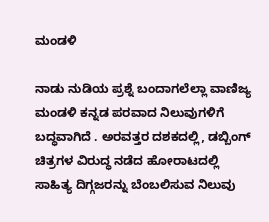ಮಂಡಳಿ

ನಾಡು ನುಡಿಯ ಪ್ರಶ್ನೆ ಬಂದಾಗಲೆಲ್ಲಾ ವಾಣಿಜ್ಯ ಮಂಡಳಿ ಕನ್ನಡ ಪರವಾದ ನಿಲುವುಗಳಿಗೆ ಬದ್ಧವಾಗಿದೆ . ಅರವತ್ತರ ದಶಕದಲ್ಲಿ, ಡಬ್ಬಿಂಗ್ ಚಿತ್ರಗಳ ವಿರುದ್ಧ ನಡೆದ ಹೋರಾಟದಲ್ಲಿ ಸಾಹಿತ್ಯ ದಿಗ್ಗಜರನ್ನು ಬೆಂಬಲಿಸುವ ನಿಲುವು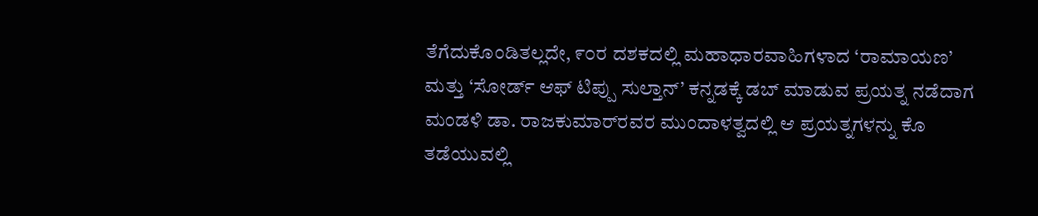ತೆಗೆದುಕೊಂಡಿತಲ್ಲದೇ, ೯೦ರ ದಶಕದಲ್ಲಿ ಮಹಾಧಾರವಾಹಿಗಳಾದ ‘ರಾಮಾಯಣ’ ಮತ್ತು ‘ಸೋರ್ಡ್ ಆಫ್ ಟಿಪ್ಪು ಸುಲ್ತಾನ್’ ಕನ್ನಡಕ್ಕೆ ಡಬ್ ಮಾಡುವ ಪ್ರಯತ್ನ ನಡೆದಾಗ ಮಂಡಳಿ ಡಾ. ರಾಜಕುಮಾರ್‌ರವರ ಮುಂದಾಳತ್ವದಲ್ಲಿ ಆ ಪ್ರಯತ್ನಗಳನ್ನು ಕೊ ತಡೆಯುವಲ್ಲಿ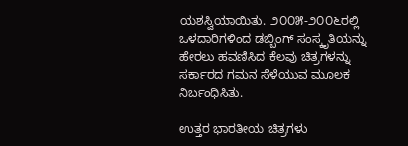ಯಶಸ್ವಿಯಾಯಿತು. ೨೦೦೫-೨೦೦೬ರಲ್ಲಿ ಒಳದಾರಿಗಳಿಂದ ಡಬ್ಬಿಂಗ್ ಸಂಸ್ಕೃತಿಯನ್ನು ಹೇರಲು ಹವಣಿಸಿದ ಕೆಲವು ಚಿತ್ರಗಳನ್ನು ಸರ್ಕಾರದ ಗಮನ ಸೆಳೆಯುವ ಮೂಲಕ ನಿರ್ಬಂಧಿಸಿತು.

ಉತ್ತರ ಭಾರತೀಯ ಚಿತ್ರಗಳು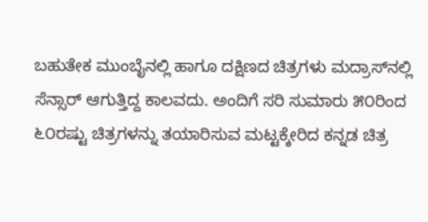ಬಹುತೇಕ ಮುಂಬೈನಲ್ಲಿ ಹಾಗೂ ದಕ್ಷಿಣದ ಚಿತ್ರಗಳು ಮದ್ರಾಸ್‌ನಲ್ಲಿ ಸೆನ್ಸಾರ್ ಆಗುತ್ತಿದ್ದ ಕಾಲವದು. ಅಂದಿಗೆ ಸರಿ ಸುಮಾರು ೫೦ರಿಂದ ೬೦ರಷ್ಟು ಚಿತ್ರಗಳನ್ನು ತಯಾರಿಸುವ ಮಟ್ಟಕ್ಕೇರಿದ ಕನ್ನಡ ಚಿತ್ರ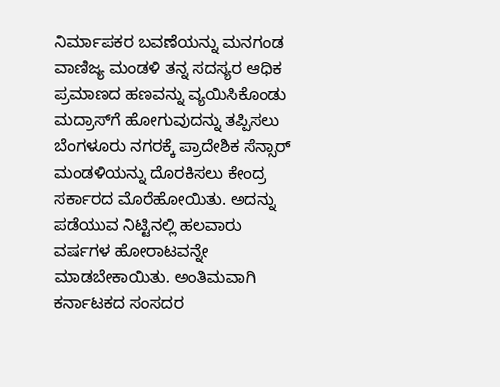ನಿರ್ಮಾಪಕರ ಬವಣೆಯನ್ನು ಮನಗಂಡ ವಾಣಿಜ್ಯ ಮಂಡಳಿ ತನ್ನ ಸದಸ್ಯರ ಆಧಿಕ ಪ್ರಮಾಣದ ಹಣವನ್ನು ವ್ಯಯಿಸಿಕೊಂಡು ಮದ್ರಾಸ್‌ಗೆ ಹೋಗುವುದನ್ನು ತಪ್ಪಿಸಲು ಬೆಂಗಳೂರು ನಗರಕ್ಕೆ ಪ್ರಾದೇಶಿಕ ಸೆನ್ಸಾರ್ ಮಂಡಳಿಯನ್ನು ದೊರಕಿಸಲು ಕೇಂದ್ರ ಸರ್ಕಾರದ ಮೊರೆಹೋಯಿತು. ಅದನ್ನು ಪಡೆಯುವ ನಿಟ್ಟಿನಲ್ಲಿ ಹಲವಾರು ವರ್ಷಗಳ ಹೋರಾಟವನ್ನೇ ಮಾಡಬೇಕಾಯಿತು. ಅಂತಿಮವಾಗಿ ಕರ್ನಾಟಕದ ಸಂಸದರ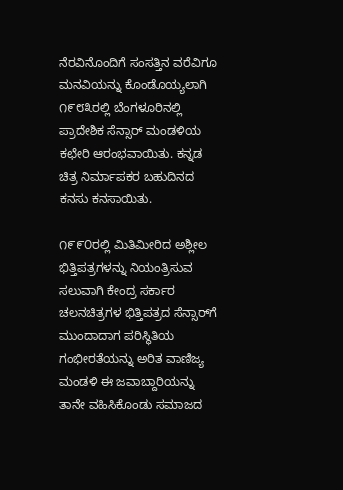ನೆರವಿನೊಂದಿಗೆ ಸಂಸತ್ತಿನ ವರೆವಿಗೂ ಮನವಿಯನ್ನು ಕೊಂಡೊಯ್ಯಲಾಗಿ ೧೯೮೩ರಲ್ಲಿ ಬೆಂಗಳೂರಿನಲ್ಲಿ ಪ್ರಾದೇಶಿಕ ಸೆನ್ಸಾರ್ ಮಂಡಳಿಯ ಕಛೇರಿ ಆರಂಭವಾಯಿತು. ಕನ್ನಡ ಚಿತ್ರ ನಿರ್ಮಾಪಕರ ಬಹುದಿನದ ಕನಸು ಕನಸಾಯಿತು.

೧೯೯೦ರಲ್ಲಿ ಮಿತಿಮೀರಿದ ಅಶ್ಲೀಲ ಭಿತ್ತಿಪತ್ರಗಳನ್ನು ನಿಯಂತ್ರಿಸುವ ಸಲುವಾಗಿ ಕೇಂದ್ರ ಸರ್ಕಾರ ಚಲನಚಿತ್ರಗಳ ಭಿತ್ತಿಪತ್ರದ ಸೆನ್ಸಾರ್‌ಗೆ ಮುಂದಾದಾಗ ಪರಿಸ್ಥಿತಿಯ ಗಂಭೀರತೆಯನ್ನು ಅರಿತ ವಾಣಿಜ್ಯ ಮಂಡಳಿ ಈ ಜವಾಬ್ದಾರಿಯನ್ನು ತಾನೇ ವಹಿಸಿಕೊಂಡು ಸಮಾಜದ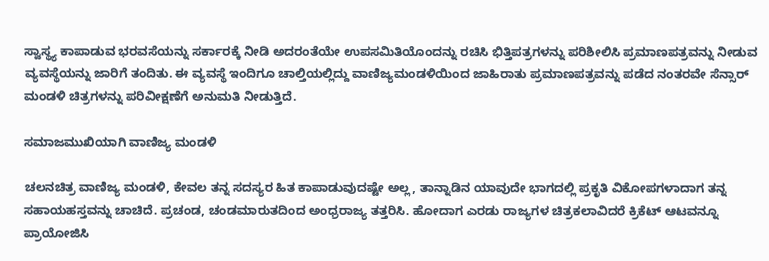ಸ್ವಾಸ್ಥ್ಯ ಕಾಪಾಡುವ ಭರವಸೆಯನ್ನು ಸರ್ಕಾರಕ್ಕೆ ನೀಡಿ ಅದರಂತೆಯೇ ಉಪಸಮಿತಿಯೊಂದನ್ನು ರಚಿಸಿ ಭಿತ್ತಿಪತ್ರಗಳನ್ನು ಪರಿಶೀಲಿಸಿ ಪ್ರಮಾಣಪತ್ರವನ್ನು ನೀಡುವ ವ್ಯವಸ್ಥೆಯನ್ನು ಜಾರಿಗೆ ತಂದಿತು. ಈ ವ್ಯವಸ್ಥೆ ಇಂದಿಗೂ ಚಾಲ್ತಿಯಲ್ಲಿದ್ದು ವಾಣಿಜ್ಯಮಂಡಳಿಯಿಂದ ಜಾಹಿರಾತು ಪ್ರಮಾಣಪತ್ರವನ್ನು ಪಡೆದ ನಂತರವೇ ಸೆನ್ಸಾರ್ ಮಂಡಳಿ ಚಿತ್ರಗಳನ್ನು ಪರಿವೀಕ್ಷಣೆಗೆ ಅನುಮತಿ ನೀಡುತ್ತಿದೆ.

ಸಮಾಜಮುಖಿಯಾಗಿ ವಾಣಿಜ್ಯ ಮಂಡಳಿ

ಚಲನಚಿತ್ರ ವಾಣಿಜ್ಯ ಮಂಡಳಿ, ಕೇವಲ ತನ್ನ ಸದಸ್ಯರ ಹಿತ ಕಾಪಾಡುವುದಷ್ಟೇ ಅಲ್ಲ, ತಾನ್ನಾಡಿನ ಯಾವುದೇ ಭಾಗದಲ್ಲಿ ಪ್ರಕೃತಿ ವಿಕೋಪಗಳಾದಾಗ ತನ್ನ ಸಹಾಯಹಸ್ತವನ್ನು ಚಾಚಿದೆ. ಪ್ರಚಂಡ, ಚಂಡಮಾರುತದಿಂದ ಅಂಧ್ರರಾಜ್ಯ ತತ್ತರಿಸಿ. ಹೋದಾಗ ಎರಡು ರಾಜ್ಯಗಳ ಚಿತ್ರಕಲಾವಿದರೆ ಕ್ರಿಕೆಟ್ ಆಟವನ್ನೂ ಪ್ರಾಯೋಜಿಸಿ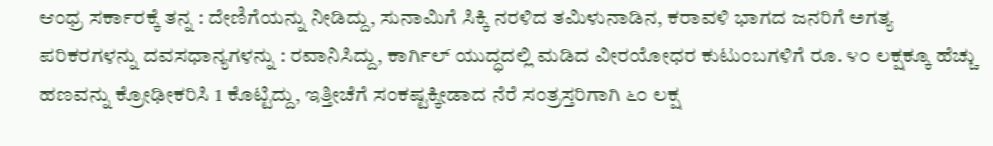ಆಂಧ್ರ ಸರ್ಕಾರಕ್ಕೆ ತನ್ನ : ದೇಣಿಗೆಯನ್ನು ನೀಡಿದ್ದು, ಸುನಾಮಿಗೆ ಸಿಕ್ಕಿ ನರಳಿದ ತಮಿಳುನಾಡಿನ, ಕರಾವಳಿ ಭಾಗದ ಜನರಿಗೆ ಅಗತ್ಯ ಪರಿಕರಗಳನ್ನು ದವಸಧಾನ್ಯಗಳನ್ನು : ರವಾನಿಸಿದ್ದು, ಕಾರ್ಗಿಲ್ ಯುದ್ಧದಲ್ಲಿ ಮಡಿದ ವೀರಯೋಧರ ಕುಟುಂಬಗಳಿಗೆ ರೂ. ೪೦ ಲಕ್ಷಕ್ಕೂ ಹೆಚ್ಚು ಹಣವನ್ನು ಕ್ರೋಢೀಕರಿಸಿ 1 ಕೊಟ್ಟಿದ್ದು, ಇತ್ತೀಚೆಗೆ ಸಂಕಷ್ಟಕ್ಕೀಡಾದ ನೆರೆ ಸಂತ್ರಸ್ತರಿಗಾಗಿ ೬೦ ಲಕ್ಷ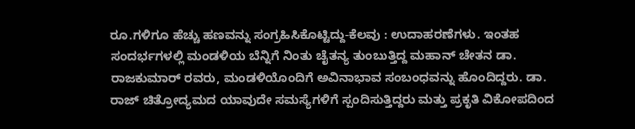ರೂ.ಗಳಿಗೂ ಹೆಚ್ಚು ಹಣವನ್ನು ಸಂಗ್ರಹಿಸಿಕೊಟ್ಟಿದ್ದು-ಕೆಲವು : ಉದಾಹರಣೆಗಳು. ಇಂತಹ ಸಂದರ್ಭಗಳಲ್ಲಿ ಮಂಡಳಿಯ ಬೆನ್ನಿಗೆ ನಿಂತು ಚೈತನ್ಯ ತುಂಬುತ್ತಿದ್ದ ಮಹಾನ್ ಚೇತನ ಡಾ. ರಾಜಕುಮಾರ್ ರವರು, ಮಂಡಳಿಯೊಂದಿಗೆ ಅವಿನಾಭಾವ ಸಂಬಂಧವನ್ನು ಹೊಂದಿದ್ದರು. ಡಾ. ರಾಜ್ ಚಿತ್ರೋದ್ಯಮದ ಯಾವುದೇ ಸಮಸ್ಯೆಗಳಿಗೆ ಸ್ಪಂದಿಸುತ್ತಿದ್ದರು ಮತ್ತು ಪ್ರಕೃತಿ ವಿಕೋಪದಿಂದ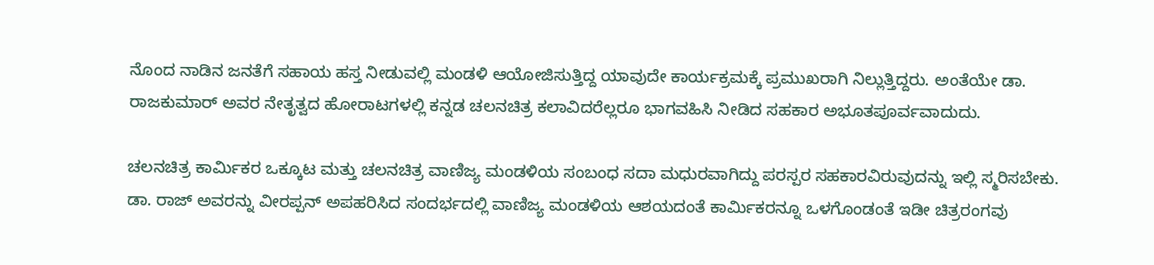ನೊಂದ ನಾಡಿನ ಜನತೆಗೆ ಸಹಾಯ ಹಸ್ತ ನೀಡುವಲ್ಲಿ ಮಂಡಳಿ ಆಯೋಜಿಸುತ್ತಿದ್ದ ಯಾವುದೇ ಕಾರ್ಯಕ್ರಮಕ್ಕೆ ಪ್ರಮುಖರಾಗಿ ನಿಲ್ಲುತ್ತಿದ್ದರು. ಅಂತೆಯೇ ಡಾ. ರಾಜಕುಮಾರ್ ಅವರ ನೇತೃತ್ವದ ಹೋರಾಟಗಳಲ್ಲಿ ಕನ್ನಡ ಚಲನಚಿತ್ರ ಕಲಾವಿದರೆಲ್ಲರೂ ಭಾಗವಹಿಸಿ ನೀಡಿದ ಸಹಕಾರ ಅಭೂತಪೂರ್ವವಾದುದು.

ಚಲನಚಿತ್ರ ಕಾರ್ಮಿಕರ ಒಕ್ಕೂಟ ಮತ್ತು ಚಲನಚಿತ್ರ ವಾಣಿಜ್ಯ ಮಂಡಳಿಯ ಸಂಬಂಧ ಸದಾ ಮಧುರವಾಗಿದ್ದು ಪರಸ್ಪರ ಸಹಕಾರವಿರುವುದನ್ನು ಇಲ್ಲಿ ಸ್ಮರಿಸಬೇಕು. ಡಾ. ರಾಜ್ ಅವರನ್ನು ವೀರಪ್ಪನ್ ಅಪಹರಿಸಿದ ಸಂದರ್ಭದಲ್ಲಿ ವಾಣಿಜ್ಯ ಮಂಡಳಿಯ ಆಶಯದಂತೆ ಕಾರ್ಮಿಕರನ್ನೂ ಒಳಗೊಂಡಂತೆ ಇಡೀ ಚಿತ್ರರಂಗವು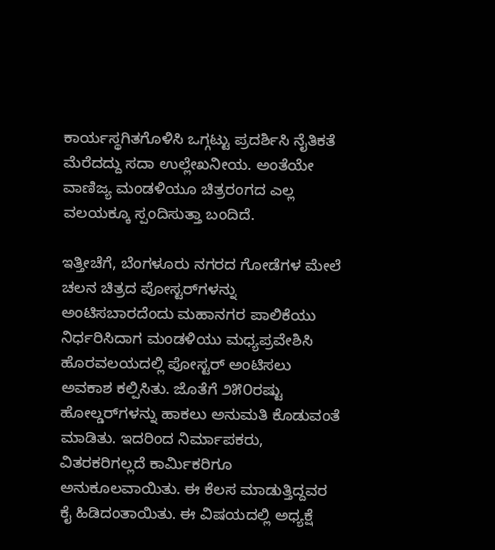ಕಾರ್ಯಸ್ಥಗಿತಗೊಳಿಸಿ ಒಗ್ಗಟ್ಟು ಪ್ರದರ್ಶಿಸಿ ನೈತಿಕತೆ ಮೆರೆದದ್ದು ಸದಾ ಉಲ್ಲೇಖನೀಯ. ಅಂತೆಯೇ ವಾಣಿಜ್ಯ ಮಂಡಳಿಯೂ ಚಿತ್ರರಂಗದ ಎಲ್ಲ ವಲಯಕ್ಕೂ ಸ್ಪಂದಿಸುತ್ತಾ ಬಂದಿದೆ.

ಇತ್ತೀಚೆಗೆ, ಬೆಂಗಳೂರು ನಗರದ ಗೋಡೆಗಳ ಮೇಲೆ ಚಲನ ಚಿತ್ರದ ಪೋಸ್ಟರ್‌ಗಳನ್ನು ಅಂಟಿಸಬಾರದೆಂದು ಮಹಾನಗರ ಪಾಲಿಕೆಯು ನಿರ್ಧರಿಸಿದಾಗ ಮಂಡಳಿಯು ಮಧ್ಯಪ್ರವೇಶಿಸಿ ಹೊರವಲಯದಲ್ಲಿ ಪೋಸ್ಟರ್ ಅಂಟಿಸಲು ಅವಕಾಶ ಕಲ್ಪಿಸಿತು. ಜೊತೆಗೆ ೨೫೦ರಷ್ಟು ಹೋಲ್ಡರ್‌ಗಳನ್ನು ಹಾಕಲು ಅನುಮತಿ ಕೊಡುವಂತೆ ಮಾಡಿತು. ಇದರಿಂದ ನಿರ್ಮಾಪಕರು, ವಿತರಕರಿಗಲ್ಲದೆ ಕಾರ್ಮಿಕರಿಗೂ ಅನುಕೂಲವಾಯಿತು. ಈ ಕೆಲಸ ಮಾಡುತ್ತಿದ್ದವರ ಕೈ ಹಿಡಿದಂತಾಯಿತು. ಈ ವಿಷಯದಲ್ಲಿ ಅಧ್ಯಕ್ಷೆ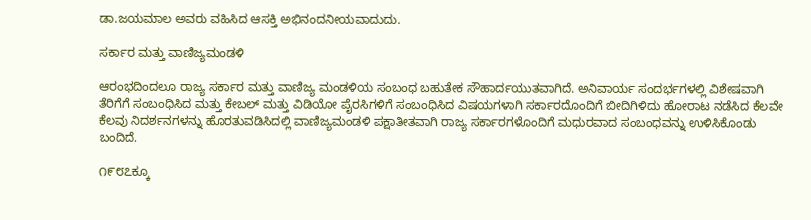ಡಾ.ಜಯಮಾಲ ಅವರು ವಹಿಸಿದ ಆಸಕ್ತಿ ಅಭಿನಂದನೀಯವಾದುದು.

ಸರ್ಕಾರ ಮತ್ತು ವಾಣಿಜ್ಯಮಂಡಳಿ

ಆರಂಭದಿಂದಲೂ ರಾಜ್ಯ ಸರ್ಕಾರ ಮತ್ತು ವಾಣಿಜ್ಯ ಮಂಡಳಿಯ ಸಂಬಂಧ ಬಹುತೇಕ ಸೌಹಾರ್ದಯುತವಾಗಿದೆ. ಅನಿವಾರ್ಯ ಸಂದರ್ಭಗಳಲ್ಲಿ ವಿಶೇಷವಾಗಿ ತೆರಿಗೆಗೆ ಸಂಬಂಧಿಸಿದ ಮತ್ತು ಕೇಬಲ್ ಮತ್ತು ವಿಡಿಯೋ ಪೈರಸಿಗಳಿಗೆ ಸಂಬಂಧಿಸಿದ ವಿಷಯಗಳಾಗಿ ಸರ್ಕಾರದೊಂದಿಗೆ ಬೀದಿಗಿಳಿದು ಹೋರಾಟ ನಡೆಸಿದ ಕೆಲವೇ ಕೆಲವು ನಿದರ್ಶನಗಳನ್ನು ಹೊರತುವಡಿಸಿದಲ್ಲಿ ವಾಣಿಜ್ಯಮಂಡಳಿ ಪಕ್ಷಾತೀತವಾಗಿ ರಾಜ್ಯ ಸರ್ಕಾರಗಳೊಂದಿಗೆ ಮಧುರವಾದ ಸಂಬಂಧವನ್ನು ಉಳಿಸಿಕೊಂಡು ಬಂದಿದೆ.

೧೯೮೭ಕ್ಕೂ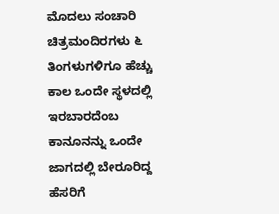ಮೊದಲು ಸಂಚಾರಿ ಚಿತ್ರಮಂದಿರಗಳು ೬ ತಿಂಗಳುಗಳಿಗೂ ಹೆಚ್ಚು ಕಾಲ ಒಂದೇ ಸ್ಥಳದಲ್ಲಿ ಇರಬಾರದೆಂಬ ಕಾನೂನನ್ನು ಒಂದೇ ಜಾಗದಲ್ಲಿ ಬೇರೂರಿದ್ದ ಹೆಸರಿಗೆ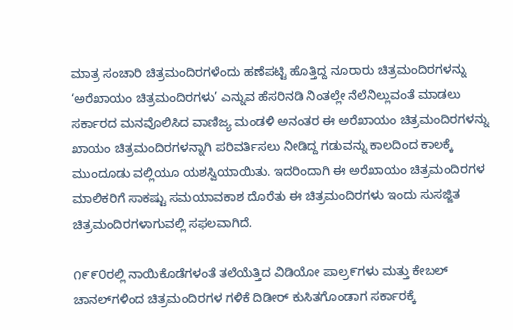ಮಾತ್ರ ಸಂಚಾರಿ ಚಿತ್ರಮಂದಿರಗಳೆಂದು ಹಣೆಪಟ್ಟಿ ಹೊತ್ತಿದ್ದ ನೂರಾರು ಚಿತ್ರಮಂದಿರಗಳನ್ನು ‘ಅರೆಖಾಯಂ ಚಿತ್ರಮಂದಿರಗಳು’ ಎನ್ನುವ ಹೆಸರಿನಡಿ ನಿಂತಲ್ಲೇ ನೆಲೆನಿಲ್ಲುವಂತೆ ಮಾಡಲು ಸರ್ಕಾರದ ಮನವೊಲಿಸಿದ ವಾಣಿಜ್ಯ ಮಂಡಳಿ ಅನಂತರ ಈ ಅರೆಖಾಯಂ ಚಿತ್ರಮಂದಿರಗಳನ್ನು ಖಾಯಂ ಚಿತ್ರಮಂದಿರಗಳನ್ನಾಗಿ ಪರಿವರ್ತಿಸಲು ನೀಡಿದ್ದ ಗಡುವನ್ನು ಕಾಲದಿಂದ ಕಾಲಕ್ಕೆ ಮುಂದೂಡು ವಲ್ಲಿಯೂ ಯಶಸ್ವಿಯಾಯಿತು. ಇದರಿಂದಾಗಿ ಈ ಅರೆಖಾಯಂ ಚಿತ್ರಮಂದಿರಗಳ ಮಾಲಿಕರಿಗೆ ಸಾಕಷ್ಟು ಸಮಯಾವಕಾಶ ದೊರೆತು ಈ ಚಿತ್ರಮಂದಿರಗಳು ಇಂದು ಸುಸಜ್ಜಿತ ಚಿತ್ರಮಂದಿರಗಳಾಗುವಲ್ಲಿ ಸಫಲವಾಗಿದೆ.

೧೯೯೦ರಲ್ಲಿ ನಾಯಿಕೊಡೆಗಳಂತೆ ತಲೆಯೆತ್ತಿದ ವಿಡಿಯೋ ಪಾಲ್ರ೯ಗಳು ಮತ್ತು ಕೇಬಲ್ ಚಾನಲ್‌ಗಳಿಂದ ಚಿತ್ರಮಂದಿರಗಳ ಗಳಿಕೆ ದಿಡೀರ್ ಕುಸಿತಗೊಂಡಾಗ ಸರ್ಕಾರಕ್ಕೆ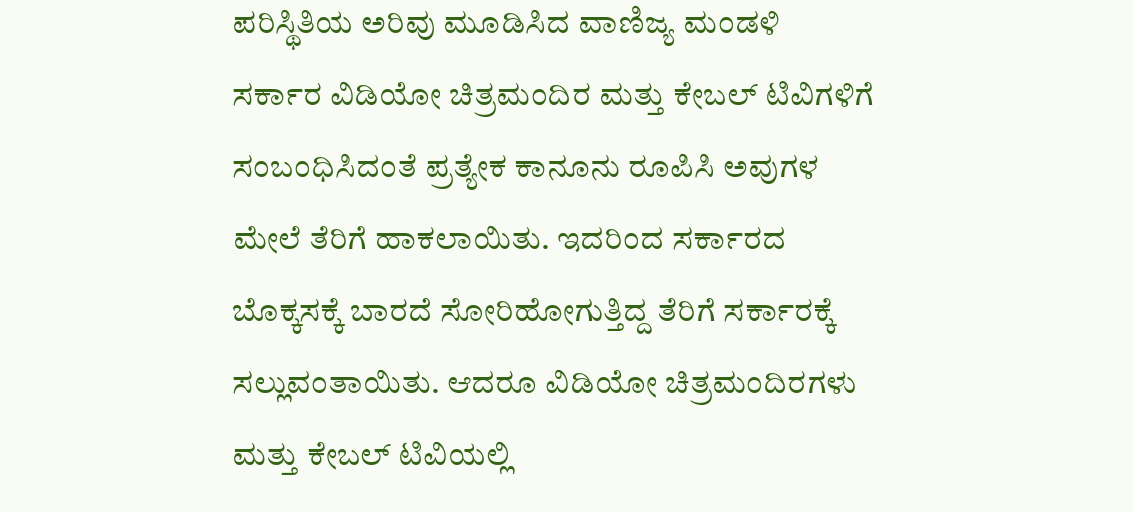ಪರಿಸ್ಥಿತಿಯ ಅರಿವು ಮೂಡಿಸಿದ ವಾಣಿಜ್ಯ ಮಂಡಳಿ ಸರ್ಕಾರ ವಿಡಿಯೋ ಚಿತ್ರಮಂದಿರ ಮತ್ತು ಕೇಬಲ್ ಟಿವಿಗಳಿಗೆ ಸಂಬಂಧಿಸಿದಂತೆ ಪ್ರತ್ಯೇಕ ಕಾನೂನು ರೂಪಿಸಿ ಅವುಗಳ ಮೇಲೆ ತೆರಿಗೆ ಹಾಕಲಾಯಿತು. ಇದರಿಂದ ಸರ್ಕಾರದ ಬೊಕ್ಕಸಕ್ಕೆ ಬಾರದೆ ಸೋರಿಹೋಗುತ್ತಿದ್ದ ತೆರಿಗೆ ಸರ್ಕಾರಕ್ಕೆ ಸಲ್ಲುವಂತಾಯಿತು. ಆದರೂ ವಿಡಿಯೋ ಚಿತ್ರಮಂದಿರಗಳು ಮತ್ತು ಕೇಬಲ್ ಟಿವಿಯಲ್ಲಿ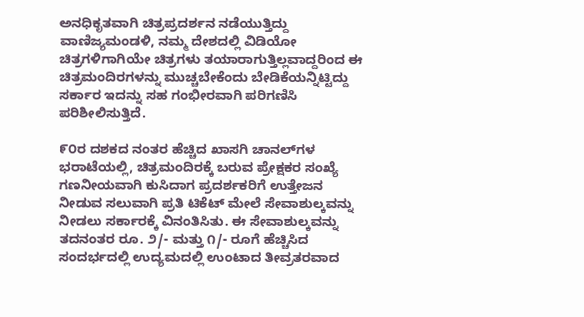ಅನಧಿಕೃತವಾಗಿ ಚಿತ್ರಪ್ರದರ್ಶನ ನಡೆಯುತ್ತಿದ್ದು ವಾಣಿಜ್ಯಮಂಡಳಿ, ನಮ್ಮ ದೇಶದಲ್ಲಿ ವಿಡಿಯೋ ಚಿತ್ರಗಳಿಗಾಗಿಯೇ ಚಿತ್ರಗಳು ತಯಾರಾಗುತ್ತಿಲ್ಲವಾದ್ದರಿಂದ ಈ ಚಿತ್ರಮಂದಿರಗಳನ್ನು ಮುಚ್ಚಬೇಕೆಂದು ಬೇಡಿಕೆಯನ್ನಿಟ್ಟಿದ್ದು ಸರ್ಕಾರ ಇದನ್ನು ಸಹ ಗಂಭೀರವಾಗಿ ಪರಿಗಣಿಸಿ ಪರಿಶೀಲಿಸುತ್ತಿದೆ.

೯೦ರ ದಶಕದ ನಂತರ ಹೆಚ್ಚಿದ ಖಾಸಗಿ ಚಾನಲ್‌ಗಳ ಭರಾಟೆಯಲ್ಲಿ, ಚಿತ್ರಮಂದಿರಕ್ಕೆ ಬರುವ ಪ್ರೇಕ್ಷಕರ ಸಂಖ್ಯೆ ಗಣನೀಯವಾಗಿ ಕುಸಿದಾಗ ಪ್ರದರ್ಶಕರಿಗೆ ಉತ್ತೇಜನ ನೀಡುವ ಸಲುವಾಗಿ ಪ್ರತಿ ಟಿಕೆಟ್ ಮೇಲೆ ಸೇವಾಶುಲ್ಕವನ್ನು ನೀಡಲು ಸರ್ಕಾರಕ್ಕೆ ವಿನಂತಿಸಿತು. ಈ ಸೇವಾಶುಲ್ಕವನ್ನು ತದನಂತರ ರೂ. ೨/- ಮತ್ತು ೧/- ರೂಗೆ ಹೆಚ್ಚಿಸಿದ ಸಂದರ್ಭದಲ್ಲಿ ಉದ್ಯಮದಲ್ಲಿ ಉಂಟಾದ ತೀವ್ರತರವಾದ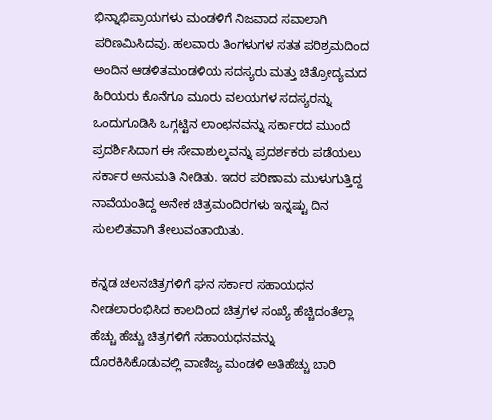ಭಿನ್ನಾಭಿಪ್ರಾಯಗಳು ಮಂಡಳಿಗೆ ನಿಜವಾದ ಸವಾಲಾಗಿ ಪರಿಣಮಿಸಿದವು. ಹಲವಾರು ತಿಂಗಳುಗಳ ಸತತ ಪರಿಶ್ರಮದಿಂದ ಅಂದಿನ ಆಡಳಿತಮಂಡಳಿಯ ಸದಸ್ಯರು ಮತ್ತು ಚಿತ್ರೋದ್ಯಮದ ಹಿರಿಯರು ಕೊನೆಗೂ ಮೂರು ವಲಯಗಳ ಸದಸ್ಯರನ್ನು ಒಂದುಗೂಡಿಸಿ ಒಗ್ಗಟ್ಟಿನ ಲಾಂಛನವನ್ನು ಸರ್ಕಾರದ ಮುಂದೆ ಪ್ರದರ್ಶಿಸಿದಾಗ ಈ ಸೇವಾಶುಲ್ಕವನ್ನು ಪ್ರದರ್ಶಕರು ಪಡೆಯಲು ಸರ್ಕಾರ ಅನುಮತಿ ನೀಡಿತು. ಇದರ ಪರಿಣಾಮ ಮುಳುಗುತ್ತಿದ್ದ ನಾವೆಯಂತಿದ್ದ ಅನೇಕ ಚಿತ್ರಮಂದಿರಗಳು ಇನ್ನಷ್ಟು ದಿನ ಸುಲಲಿತವಾಗಿ ತೇಲುವಂತಾಯಿತು.

ಕನ್ನಡ ಚಲನಚಿತ್ರಗಳಿಗೆ ಘನ ಸರ್ಕಾರ ಸಹಾಯಧನ ನೀಡಲಾರಂಭಿಸಿದ ಕಾಲದಿಂದ ಚಿತ್ರಗಳ ಸಂಖ್ಯೆ ಹೆಚ್ಚಿದಂತೆಲ್ಲಾ ಹೆಚ್ಚು ಹೆಚ್ಚು ಚಿತ್ರಗಳಿಗೆ ಸಹಾಯಧನವನ್ನು ದೊರಕಿಸಿಕೊಡುವಲ್ಲಿ ವಾಣಿಜ್ಯ ಮಂಡಳಿ ಅತಿಹೆಚ್ಚು ಬಾರಿ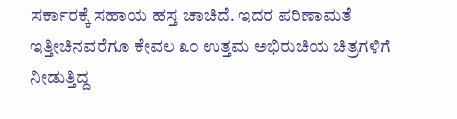ಸರ್ಕಾರಕ್ಕೆ ಸಹಾಯ ಹಸ್ತ ಚಾಚಿದೆ. ಇದರ ಪರಿಣಾಮತೆ ಇತ್ತೀಚಿನವರೆಗೂ ಕೇವಲ ೩೦ ಉತ್ತಮ ಅಭಿರುಚಿಯ ಚಿತ್ರಗಳಿಗೆ ನೀಡುತ್ತಿದ್ದ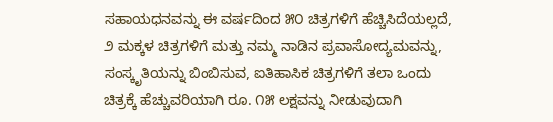ಸಹಾಯಧನವನ್ನು ಈ ವರ್ಷದಿಂದ ೫೦ ಚಿತ್ರಗಳಿಗೆ ಹೆಚ್ಚಿಸಿದೆಯಲ್ಲದೆ, ೨ ಮಕ್ಕಳ ಚಿತ್ರಗಳಿಗೆ ಮತ್ತು ನಮ್ಮ ನಾಡಿನ ಪ್ರವಾಸೋದ್ಯಮವನ್ನು, ಸಂಸ್ಕೃತಿಯನ್ನು ಬಿಂಬಿಸುವ, ಐತಿಹಾಸಿಕ ಚಿತ್ರಗಳಿಗೆ ತಲಾ ಒಂದು ಚಿತ್ರಕ್ಕೆ ಹೆಚ್ಚುವರಿಯಾಗಿ ರೂ. ೧೫ ಲಕ್ಷವನ್ನು ನೀಡುವುದಾಗಿ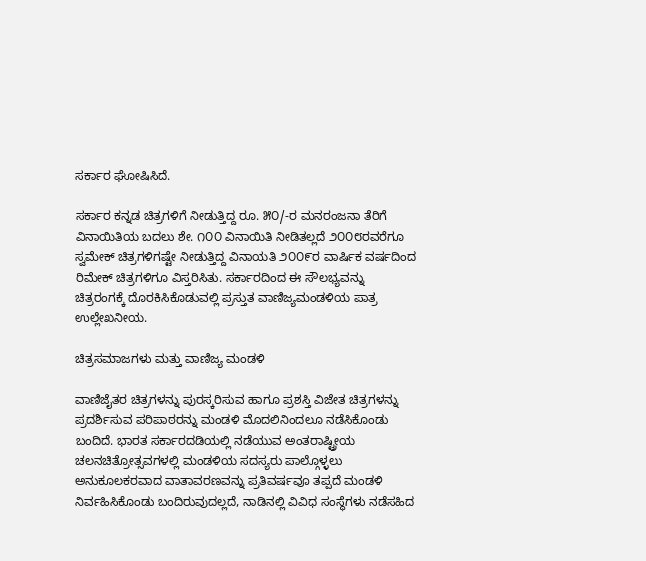ಸರ್ಕಾರ ಘೋಷಿಸಿದೆ.

ಸರ್ಕಾರ ಕನ್ನಡ ಚಿತ್ರಗಳಿಗೆ ನೀಡುತ್ತಿದ್ದ ರೂ. ೫೦/-ರ ಮನರಂಜನಾ ತೆರಿಗೆ ವಿನಾಯಿತಿಯ ಬದಲು ಶೇ. ೧೦೦ ವಿನಾಯಿತಿ ನೀಡಿತಲ್ಲದೆ ೨೦೦೮ರವರೆಗೂ ಸ್ವಮೇಕ್ ಚಿತ್ರಗಳಿಗಷ್ಟೇ ನೀಡುತ್ತಿದ್ದ ವಿನಾಯತಿ ೨೦೦೯ರ ವಾರ್ಷಿಕ ವರ್ಷದಿಂದ ರಿಮೇಕ್ ಚಿತ್ರಗಳಿಗೂ ವಿಸ್ತರಿಸಿತು. ಸರ್ಕಾರದಿಂದ ಈ ಸೌಲಭ್ಯವನ್ನು ಚಿತ್ರರಂಗಕ್ಕೆ ದೊರಕಿಸಿಕೊಡುವಲ್ಲಿ ಪ್ರಸ್ತುತ ವಾಣಿಜ್ಯಮಂಡಳಿಯ ಪಾತ್ರ ಉಲ್ಲೇಖನೀಯ.

ಚಿತ್ರಸಮಾಜಗಳು ಮತ್ತು ವಾಣಿಜ್ಯ ಮಂಡಳಿ

ವಾಣಿಜೈತರ ಚಿತ್ರಗಳನ್ನು ಪುರಸ್ಕರಿಸುವ ಹಾಗೂ ಪ್ರಶಸ್ತಿ ವಿಜೇತ ಚಿತ್ರಗಳನ್ನು ಪ್ರದರ್ಶಿಸುವ ಪರಿಪಾಠರನ್ನು ಮಂಡಳಿ ಮೊದಲಿನಿಂದಲೂ ನಡೆಸಿಕೊಂಡು ಬಂದಿದೆ. ಭಾರತ ಸರ್ಕಾರದಡಿಯಲ್ಲಿ ನಡೆಯುವ ಅಂತರಾಷ್ಟ್ರೀಯ ಚಲನಚಿತ್ರೋತ್ಸವಗಳಲ್ಲಿ ಮಂಡಳಿಯ ಸದಸ್ಯರು ಪಾಲ್ಗೊಳ್ಳಲು ಅನುಕೂಲಕರವಾದ ವಾತಾವರಣವನ್ನು ಪ್ರತಿವರ್ಷವೂ ತಪ್ಪದೆ ಮಂಡಳಿ ನಿರ್ವಹಿಸಿಕೊಂಡು ಬಂದಿರುವುದಲ್ಲದೆ, ನಾಡಿನಲ್ಲಿ ವಿವಿಧ ಸಂಸ್ಥೆಗಳು ನಡೆಸಹಿದ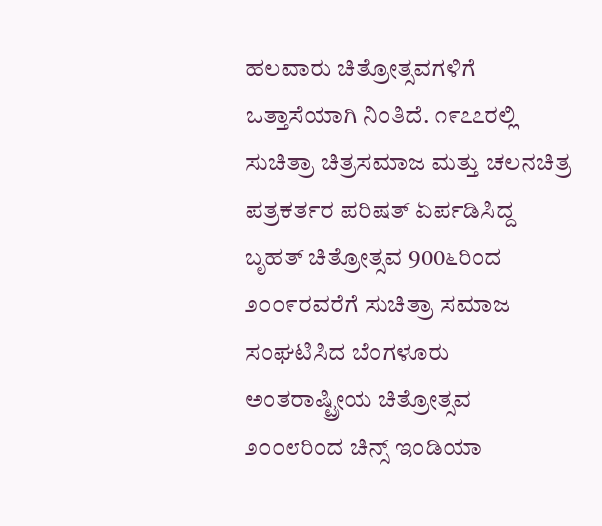ಹಲವಾರು ಚಿತ್ರೋತ್ಸವಗಳಿಗೆ ಒತ್ತಾಸೆಯಾಗಿ ನಿಂತಿದೆ. ೧೯೭೭ರಲ್ಲಿ ಸುಚಿತ್ರಾ ಚಿತ್ರಸಮಾಜ ಮತ್ತು ಚಲನಚಿತ್ರ ಪತ್ರಕರ್ತರ ಪರಿಷತ್ ಏರ್ಪಡಿಸಿದ್ದ ಬೃಹತ್ ಚಿತ್ರೋತ್ಸವ 900೬ರಿಂದ ೨೦೦೯ರವರೆಗೆ ಸುಚಿತ್ರಾ ಸಮಾಜ ಸಂಘಟಿಸಿದ ಬೆಂಗಳೂರು ಅಂತರಾಷ್ಟ್ರೀಯ ಚಿತ್ರೋತ್ಸವ ೨೦೦೮ರಿಂದ ಚಿನ್ಸ್ ಇಂಡಿಯಾ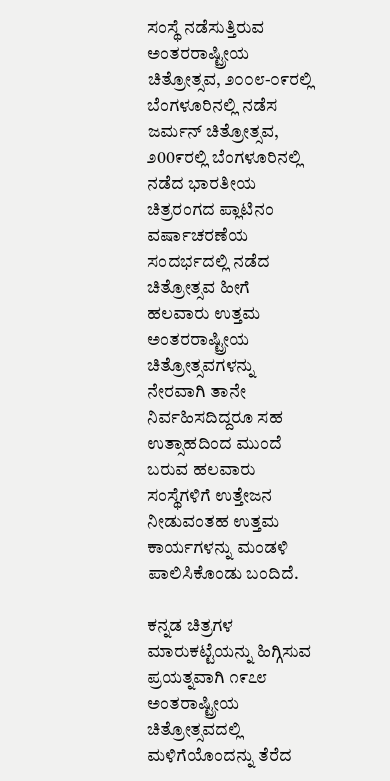ಸಂಸ್ಥೆ ನಡೆಸುತ್ತಿರುವ ಅಂತರರಾಷ್ಟ್ರೀಯ ಚಿತ್ರೋತ್ಸವ, ೨೦೦೮-೦೯ರಲ್ಲಿ ಬೆಂಗಳೂರಿನಲ್ಲಿ ನಡೆಸ ಜರ್ಮನ್ ಚಿತ್ರೋತ್ಸವ, ೨00೯ರಲ್ಲಿ ಬೆಂಗಳೂರಿನಲ್ಲಿ ನಡೆದ ಭಾರತೀಯ ಚಿತ್ರರಂಗದ ಪ್ಲಾಟಿನಂ ವರ್ಷಾಚರಣೆಯ ಸಂದರ್ಭದಲ್ಲಿ ನಡೆದ ಚಿತ್ರೋತ್ಸವ ಹೀಗೆ ಹಲವಾರು ಉತ್ತಮ ಅಂತರರಾಷ್ಟ್ರೀಯ ಚಿತ್ರೋತ್ಸವಗಳನ್ನು ನೇರವಾಗಿ ತಾನೇ ನಿರ್ವಹಿಸದಿದ್ದರೂ ಸಹ ಉತ್ಸಾಹದಿಂದ ಮುಂದೆ ಬರುವ ಹಲವಾರು ಸಂಸ್ಥೆಗಳಿಗೆ ಉತ್ತೇಜನ ನೀಡುವಂತಹ ಉತ್ತಮ ಕಾರ್ಯಗಳನ್ನು ಮಂಡಳಿ ಪಾಲಿಸಿಕೊಂಡು ಬಂದಿದೆ.

ಕನ್ನಡ ಚಿತ್ರಗಳ ಮಾರುಕಟ್ಟೆಯನ್ನು ಹಿಗ್ಗಿಸುವ ಪ್ರಯತ್ನವಾಗಿ ೧೯೭೮ ಅಂತರಾಷ್ಟ್ರೀಯ ಚಿತ್ರೋತ್ಸವದಲ್ಲಿ ಮಳಿಗೆಯೊಂದನ್ನು ತೆರೆದ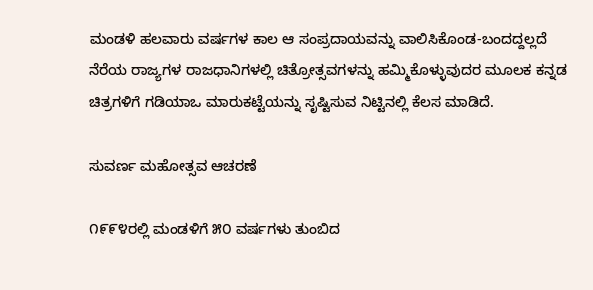ಮಂಡಳಿ ಹಲವಾರು ವರ್ಷಗಳ ಕಾಲ ಆ ಸಂಪ್ರದಾಯವನ್ನು ವಾಲಿಸಿಕೊಂಡ-ಬಂದದ್ದಲ್ಲದೆ ನೆರೆಯ ರಾಜ್ಯಗಳ ರಾಜಧಾನಿಗಳಲ್ಲಿ ಚಿತ್ರೋತ್ಸವಗಳನ್ನು ಹಮ್ಮಿಕೊಳ್ಳುವುದರ ಮೂಲಕ ಕನ್ನಡ ಚಿತ್ರಗಳಿಗೆ ಗಡಿಯಾಒ ಮಾರುಕಟ್ಟೆಯನ್ನು ಸೃಷ್ಟಿಸುವ ನಿಟ್ಟಿನಲ್ಲಿ ಕೆಲಸ ಮಾಡಿದೆ.

ಸುವರ್ಣ ಮಹೋತ್ಸವ ಆಚರಣೆ

೧೯೯೪ರಲ್ಲಿ ಮಂಡಳಿಗೆ ೫೦ ವರ್ಷಗಳು ತುಂಬಿದ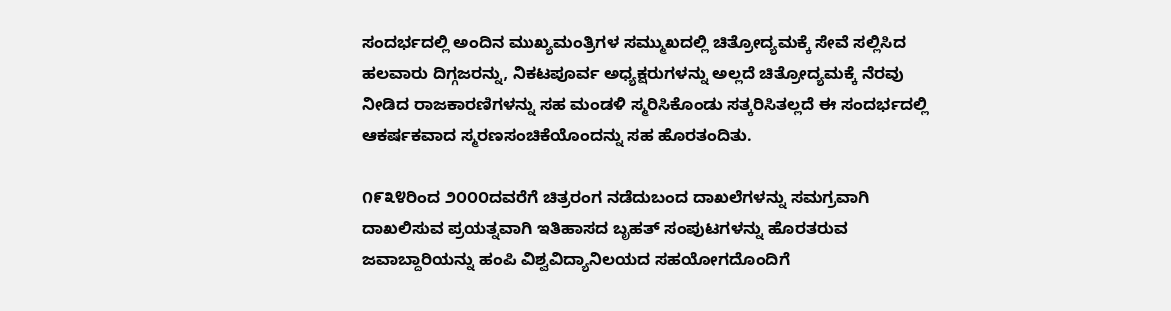ಸಂದರ್ಭದಲ್ಲಿ ಅಂದಿನ ಮುಖ್ಯಮಂತ್ರಿಗಳ ಸಮ್ಮುಖದಲ್ಲಿ ಚಿತ್ರೋದ್ಯಮಕ್ಕೆ ಸೇವೆ ಸಲ್ಲಿಸಿದ ಹಲವಾರು ದಿಗ್ಗಜರನ್ನು, ನಿಕಟಪೂರ್ವ ಅಧ್ಯಕ್ಷರುಗಳನ್ನು ಅಲ್ಲದೆ ಚಿತ್ರೋದ್ಯಮಕ್ಕೆ ನೆರವು ನೀಡಿದ ರಾಜಕಾರಣಿಗಳನ್ನು ಸಹ ಮಂಡಳಿ ಸ್ಮರಿಸಿಕೊಂಡು ಸತ್ಕರಿಸಿತಲ್ಲದೆ ಈ ಸಂದರ್ಭದಲ್ಲಿ ಆಕರ್ಷಕವಾದ ಸ್ಮರಣಸಂಚಿಕೆಯೊಂದನ್ನು ಸಹ ಹೊರತಂದಿತು.

೧೯೩೪ರಿಂದ ೨೦೦೦ದವರೆಗೆ ಚಿತ್ರರಂಗ ನಡೆದುಬಂದ ದಾಖಲೆಗಳನ್ನು ಸಮಗ್ರವಾಗಿ ದಾಖಲಿಸುವ ಪ್ರಯತ್ನವಾಗಿ ಇತಿಹಾಸದ ಬೃಹತ್ ಸಂಪುಟಗಳನ್ನು ಹೊರತರುವ ಜವಾಬ್ದಾರಿಯನ್ನು ಹಂಪಿ ವಿಶ್ವವಿದ್ಯಾನಿಲಯದ ಸಹಯೋಗದೊಂದಿಗೆ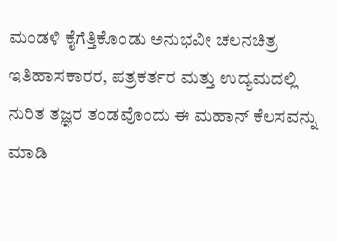ಮಂಡಳಿ ಕೈಗೆತ್ತಿಕೊಂಡು ಅನುಭವೀ ಚಲನಚಿತ್ರ ಇತಿಹಾಸಕಾರರ, ಪತ್ರಕರ್ತರ ಮತ್ತು ಉದ್ಯಮದಲ್ಲಿ ನುರಿತ ತಜ್ಞರ ತಂಡವೊಂದು ಈ ಮಹಾನ್ ಕೆಲಸವನ್ನು ಮಾಡಿ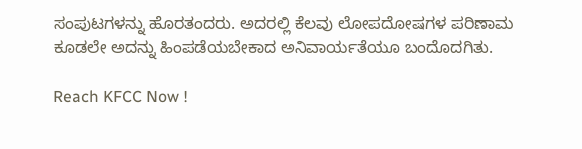ಸಂಪುಟಗಳನ್ನು ಹೊರತಂದರು. ಅದರಲ್ಲಿ ಕೆಲವು ಲೋಪದೋಷಗಳ ಪರಿಣಾಮ ಕೂಡಲೇ ಅದನ್ನು ಹಿಂಪಡೆಯಬೇಕಾದ ಅನಿವಾರ್ಯತೆಯೂ ಬಂದೊದಗಿತು.

Reach KFCC Now !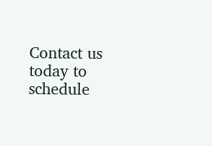Contact us today to schedule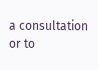a consultation or to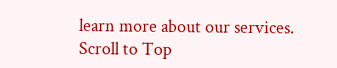learn more about our services.
Scroll to Top